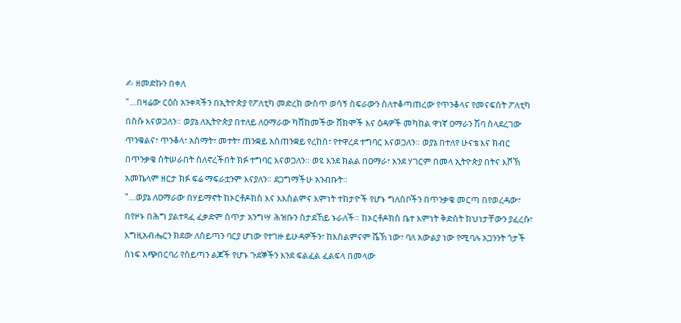✍ ዘመድኩን በቀለ
"…በዛሬው ርዕሰ አንቀጻችን በኢትዮጵያ የፖለቲካ መድረክ ውስጥ ወሳኝ ስፍራውን ስለተቆጣጠረው የጥንቆላና የመናፍስት ፖለቲካ በስሱ እናወጋለን። ወያኔ ለኢትዮጵያ በተለይ ለዐማራው ካሸከመችው ሸክሞች እና ዕዳዎች መካከል ዋነኛ ዐማራን ሽባ ስላደረገው ጥንቁልና፣ ጥንቆላ፣ አስማት፣ መተት፣ ጠንቋይ አስጠንቋይ የረከሰ፣ የተዋረደ ተግባር እናወጋለን። ወያኔ በተለየ ሁናቴ እና ክብር በጥንቃቄ ስትሠራበት ስለኖረችበት ክፉ ተግባር እናወጋለን። ወዩ እንደ ክልል በዐማራ፣ እንደ ሃገርም በመላ ኢትዮጵያ በትና እሾኽ አመኬላም ዘርታ ክፉ ፍሬ ማፍራቷንም እናያለን። ደጋግማችሁ አንብቡት።
"…ወያኔ ለዐማራው በሃይማኖት ከኦርቶዶክስ እና እእስልምና እምነት ተከታዮች የሆኑ ግለሰቦችን በጥንቃቄ መርጣ በየወረዳው፣ በየዞኑ በሕግ ያልተጻፈ ፈቃድም ሰጥታ አንግሣ ሕዝቡን ስታደኸይ ኑራለች። ከኦርቶዶክስ ቤተ እምነት ቅድስት ክህነታቸውን ያፈረሱ፣ እግዚአብሔርን ክደው ለሰይጣን ባርያ ሆነው የተገዙ ይሁዳዎችን፣ ከእስልምናም ሼኽ ነው፣ ባለ አውልያ ነው የሚባሉ አጋንንት ጎታች ሰነፍ አጭበርባሪ የሰይጣን ልጆች የሆኑ ጉደኞችን እንደ ፍልፈል ፈልፍላ በመላው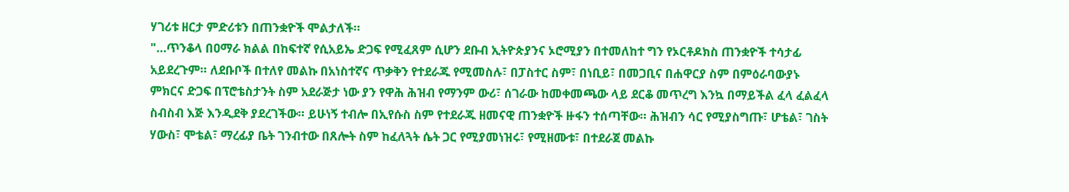ሃገሪቱ ዘርታ ምድሪቱን በጠንቋዮች ሞልታለች።
"…ጥንቆላ በዐማራ ክልል በከፍተኛ የሲአይኤ ድጋፍ የሚፈጸም ሲሆን ደቡብ ኢትዮጵያንና ኦሮሚያን በተመለከተ ግን የኦርቶዶክስ ጠንቋዮች ተሳታፊ አይደረጉም። ለደቡቦች በተለየ መልኩ በአነስተኛና ጥቃቅን የተደራጁ የሚመስሉ፣ በፓስተር ስም፣ በነቢይ፣ በመጋቢና በሐዋርያ ስም በምዕራባውያኑ ምክርና ድጋፍ በፕሮቴስታንት ስም አደራጅታ ነው ያን የዋሕ ሕዝብ የማንም ውሪ፣ ሰገራው ከመቀመጫው ላይ ደርቆ መጥረግ እንኳ በማይችል ፈላ ፈልፈላ ስብስብ እጅ እንዲደቅ ያደረገችው። ይሁነኝ ተብሎ በኢየሱስ ስም የተደራጁ ዘመናዊ ጠንቋዮች ዙፋን ተሰጣቸው። ሕዝብን ሳር የሚያስግጡ፣ ሆቴል፣ ገስት ሃውስ፣ ሞቴል፣ ማረፊያ ቤት ገንብተው በጸሎት ስም ከፈለጓት ሴት ጋር የሚያመነዝሩ፣ የሚዘሙቱ፣ በተደራጀ መልኩ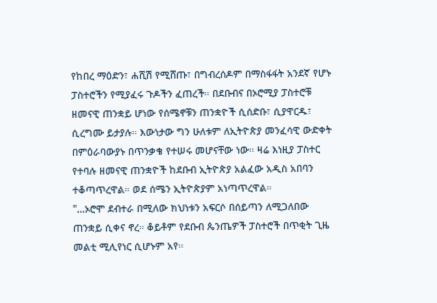የከበረ ማዕድን፣ ሐሺሽ የሚሸጡ፣ በግብረሰዶም በማስፋፋት አንደኛ የሆኑ ፓስተሮችን የሚያፈሩ ጉዶችን ፈጠረች። በደቡብና በኦሮሚያ ፓስተሮቹ ዘመናዊ ጠንቋይ ሆነው የሰሜኖቹን ጠንቋዮች ሲሰድቡ፣ ሲያዋርዱ፣ ሲረግሙ ይታያሉ። እውነታው ግን ሁለቱም ለኢትዮጵያ መንፈሳዊ ውድቀት በምዕራባውያኑ በጥንቃቄ የተሠሩ መሆናቸው ነው። ዛሬ እነዚያ ፓስተር የተባሉ ዘመናዊ ጠንቋዮች ከደቡብ ኢትዮጵያ አልፈው አዲስ አበባን ተቆጣጥረዋል። ወደ ሰሜን ኢትዮጵያም አነጣጥረዋል።
"…ኦሮሞ ደብተራ በሚለው ክህነቱን አፍርሶ በሰይጣን ለሚጋለበው ጠንቋይ ሲቀና ኖረ። ቆይቶም የደቡብ ጴንጤዎች ፓስተሮች በጥቂት ጊዜ መልቲ ሚሊየነር ሲሆኑም አየ።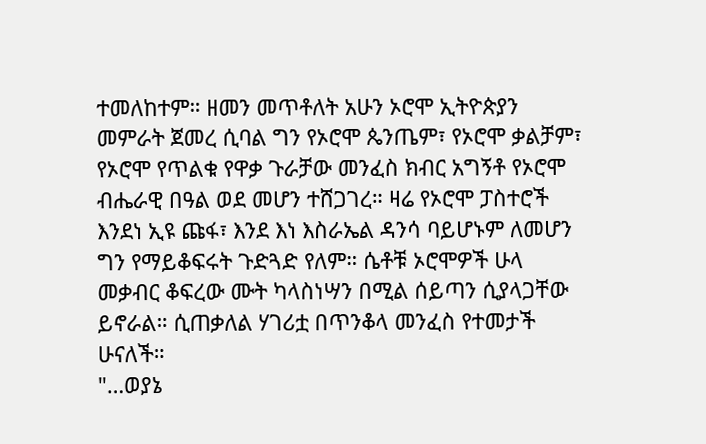ተመለከተም። ዘመን መጥቶለት አሁን ኦሮሞ ኢትዮጵያን መምራት ጀመረ ሲባል ግን የኦሮሞ ጴንጤም፣ የኦሮሞ ቃልቻም፣ የኦሮሞ የጥልቁ የዋቃ ጉራቻው መንፈስ ክብር አግኝቶ የኦሮሞ ብሔራዊ በዓል ወደ መሆን ተሸጋገረ። ዛሬ የኦሮሞ ፓስተሮች እንደነ ኢዩ ጩፋ፣ እንደ እነ እስራኤል ዳንሳ ባይሆኑም ለመሆን ግን የማይቆፍሩት ጉድጓድ የለም። ሴቶቹ ኦሮሞዎች ሁላ መቃብር ቆፍረው ሙት ካላስነሣን በሚል ሰይጣን ሲያላጋቸው ይኖራል። ሲጠቃለል ሃገሪቷ በጥንቆላ መንፈስ የተመታች ሁናለች።
"…ወያኔ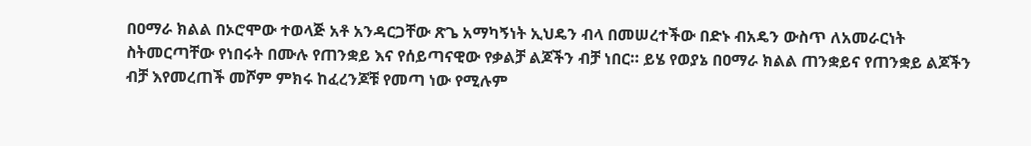በዐማራ ክልል በኦሮሞው ተወላጅ አቶ አንዳርጋቸው ጽጌ አማካኝነት ኢህዴን ብላ በመሠረተችው በድኑ ብአዴን ውስጥ ለአመራርነት ስትመርጣቸው የነበሩት በሙሉ የጠንቋይ እና የሰይጣናዊው የቃልቻ ልጆችን ብቻ ነበር። ይሄ የወያኔ በዐማራ ክልል ጠንቋይና የጠንቋይ ልጆችን ብቻ እየመረጠች መሾም ምክሩ ከፈረንጆቹ የመጣ ነው የሚሉም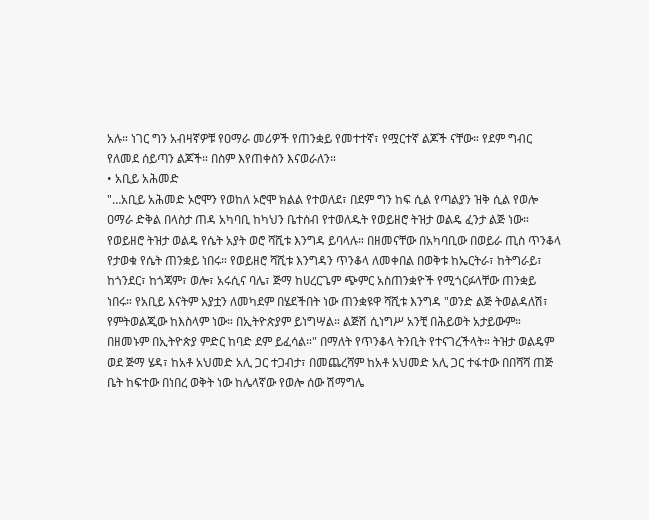አሉ። ነገር ግን አብዛኛዎቹ የዐማራ መሪዎች የጠንቋይ የመተተኛ፣ የሟርተኛ ልጆች ናቸው። የደም ግብር የለመደ ሰይጣን ልጆች። በስም እየጠቀስን እናወራለን።
• አቢይ አሕመድ
"…አቢይ አሕመድ ኦሮሞን የወከለ ኦሮሞ ክልል የተወለደ፣ በደም ግን ከፍ ሲል የጣልያን ዝቅ ሲል የወሎ ዐማራ ድቅል በላስታ ጠዳ አካባቢ ከካህን ቤተሰብ የተወለዱት የወይዘሮ ትዝታ ወልዴ ፈንታ ልጅ ነው። የወይዘሮ ትዝታ ወልዴ የሴት አያት ወሮ ሻሺቱ እንግዳ ይባላሉ። በዘመናቸው በአካባቢው በወይራ ጢስ ጥንቆላ የታወቁ የሴት ጠንቋይ ነበሩ። የወይዘሮ ሻሺቱ እንግዳን ጥንቆላ ለመቀበል በወቅቱ ከኤርትራ፣ ከትግራይ፣ ከጎንደር፣ ከጎጃም፣ ወሎ፣ አሩሲና ባሌ፣ ጅማ ከሀረርጌም ጭምር አስጠንቋዮች የሚጎርፉላቸው ጠንቋይ ነበሩ። የአቢይ እናትም አያቷን ለመካደም በሄደችበት ነው ጠንቋዩዋ ሻሺቱ እንግዳ "ወንድ ልጅ ትወልዳለሽ፣ የምትወልጂው ከእስላም ነው። በኢትዮጵያም ይነግሣል። ልጅሽ ሲነግሥ አንቺ በሕይወት አታይውም። በዘመኑም በኢትዮጵያ ምድር ከባድ ደም ይፈሳል።" በማለት የጥንቆላ ትንቢት የተናገረችላት። ትዝታ ወልዴም ወደ ጅማ ሄዳ፣ ከአቶ አህመድ አሊ ጋር ተጋብታ፣ በመጨረሻም ከአቶ አህመድ አሊ ጋር ተፋተው በበሻሻ ጠጅ ቤት ከፍተው በነበረ ወቅት ነው ከሌላኛው የወሎ ሰው ሽማግሌ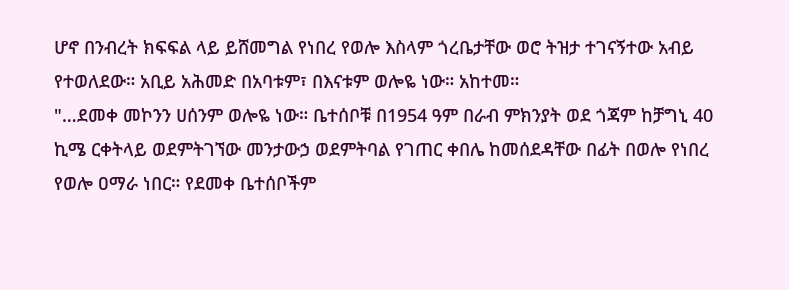ሆኖ በንብረት ክፍፍል ላይ ይሸመግል የነበረ የወሎ እስላም ጎረቤታቸው ወሮ ትዝታ ተገናኝተው አብይ የተወለደው። አቢይ አሕመድ በአባቱም፣ በእናቱም ወሎዬ ነው። አከተመ።
"…ደመቀ መኮንን ሀሰንም ወሎዬ ነው። ቤተሰቦቹ በ1954 ዓም በራብ ምክንያት ወደ ጎጃም ከቻግኒ 40 ኪሜ ርቀትላይ ወደምትገኘው መንታውኃ ወደምትባል የገጠር ቀበሌ ከመሰደዳቸው በፊት በወሎ የነበረ የወሎ ዐማራ ነበር። የደመቀ ቤተሰቦችም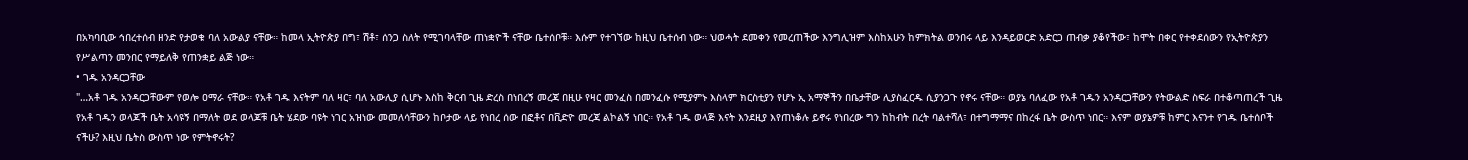በአካባቢው ኅበረተሰብ ዘንድ የታወቁ ባለ አውልያ ናቸው። ከመላ ኢትዮጵያ በግ፣ ሽቶ፣ ሰንጋ ስለት የሚገባላቸው ጠነቋዮች ናቸው ቤተሰቦቹ። እሱም የተገኘው ከዚህ ቤተሰብ ነው። ህወሓት ደመቀን የመረጠችው እንግሊዝም እስከአሁን ከምክትል ወንበሩ ላይ እንዳይወርድ አድርጋ ጠብቃ ያቆየችው፣ ከሞት በቀር የተቀደሰውን የኢትዮጵያን የሥልጣን መንበር የማይለቅ የጠንቋይ ልጅ ነው።
• ገዱ አንዳርጋቸው
"…አቶ ገዱ አንዳርጋቸውም የወሎ ዐማራ ናቸው። የአቶ ገዱ እናትም ባለ ዛር፣ ባለ አውሊያ ሲሆኑ እስከ ቅርብ ጊዜ ድረስ በነበረኝ መረጃ በዚሁ የዛር መንፈስ በመንፈሱ የሚያምኑ እስላም ክርስቲያን የሆኑ ኢ አማኞችን በቤታቸው ሊያስፈርዱ ሲያንጋጉ የኖሩ ናቸው። ወያኔ ባለፈው የአቶ ገዱን አንዳርጋቸውን የትውልድ ስፍራ በተቆጣጠረች ጊዜ የአቶ ገዱን ወላጆች ቤት አሳዩኝ በማለት ወደ ወላጆቹ ቤት ሄደው ባዩት ነገር አዝነው መመለሳቸውን ከቦታው ላይ የነበረ ሰው በፎቶና በቪድዮ መረጃ ልኮልኝ ነበር። የአቶ ገዱ ወላጅ እናት እንደዚያ እየጠነቆሉ ይኖሩ የነበረው ግን ከከብት በረት ባልተሻለ፣ በተግማማና በከረፋ ቤት ውስጥ ነበር። እናም ወያኔዎቹ ከምር እናንተ የገዱ ቤተሰቦች ናችሁ? እዚህ ቤትስ ውስጥ ነው የምትኖሩት?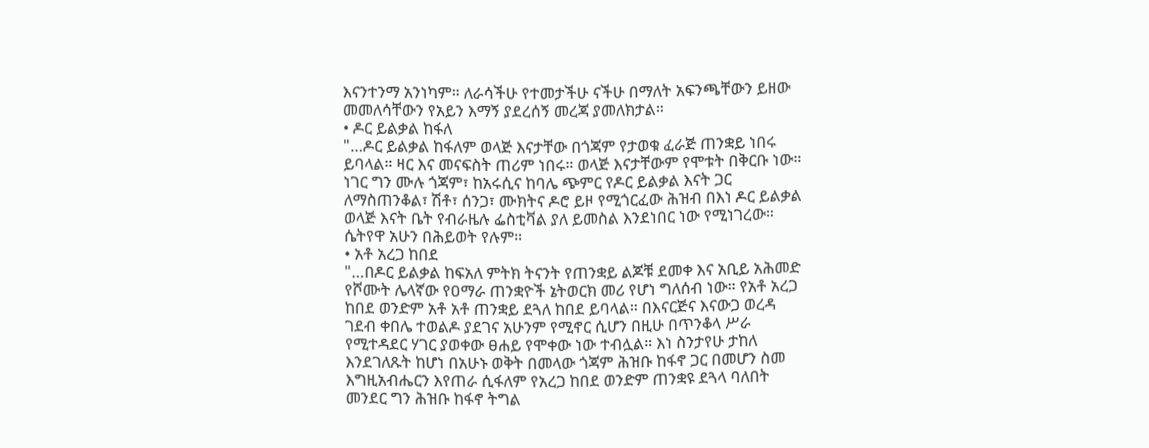እናንተንማ አንነካም። ለራሳችሁ የተመታችሁ ናችሁ በማለት አፍንጫቸውን ይዘው መመለሳቸውን የአይን እማኝ ያደረሰኝ መረጃ ያመለክታል።
• ዶር ይልቃል ከፋለ
"…ዶር ይልቃል ከፋለም ወላጅ እናታቸው በጎጃም የታወቁ ፈራጅ ጠንቋይ ነበሩ ይባላል። ዛር እና መናፍስት ጠሪም ነበሩ። ወላጅ እናታቸውም የሞቱት በቅርቡ ነው። ነገር ግን ሙሉ ጎጃም፣ ከአሩሲና ከባሌ ጭምር የዶር ይልቃል እናት ጋር ለማስጠንቆል፣ ሽቶ፣ ሰንጋ፣ ሙክትና ዶሮ ይዞ የሚጎርፈው ሕዝብ በእነ ዶር ይልቃል ወላጅ እናት ቤት የብራዜሉ ፌስቲቫል ያለ ይመስል እንደነበር ነው የሚነገረው። ሴትየዋ አሁን በሕይወት የሉም።
• አቶ አረጋ ከበደ
"…በዶር ይልቃል ከፍአለ ምትክ ትናንት የጠንቋይ ልጆቹ ደመቀ እና አቢይ አሕመድ የሾሙት ሌላኛው የዐማራ ጠንቋዮች ኔትወርክ መሪ የሆነ ግለሰብ ነው። የአቶ አረጋ ከበደ ወንድም አቶ አቶ ጠንቋይ ደጓለ ከበደ ይባላል። በእናርጅና እናውጋ ወረዳ ገደብ ቀበሌ ተወልዶ ያደገና አሁንም የሚኖር ሲሆን በዚሁ በጥንቆላ ሥራ የሚተዳደር ሃገር ያወቀው ፀሐይ የሞቀው ነው ተብሏል። እነ ስንታየሁ ታከለ እንደገለጹት ከሆነ በአሁኑ ወቅት በመላው ጎጃም ሕዝቡ ከፋኖ ጋር በመሆን ስመ እግዚአብሔርን እየጠራ ሲፋለም የአረጋ ከበደ ወንድም ጠንቋዩ ደጓላ ባለበት መንደር ግን ሕዝቡ ከፋኖ ትግል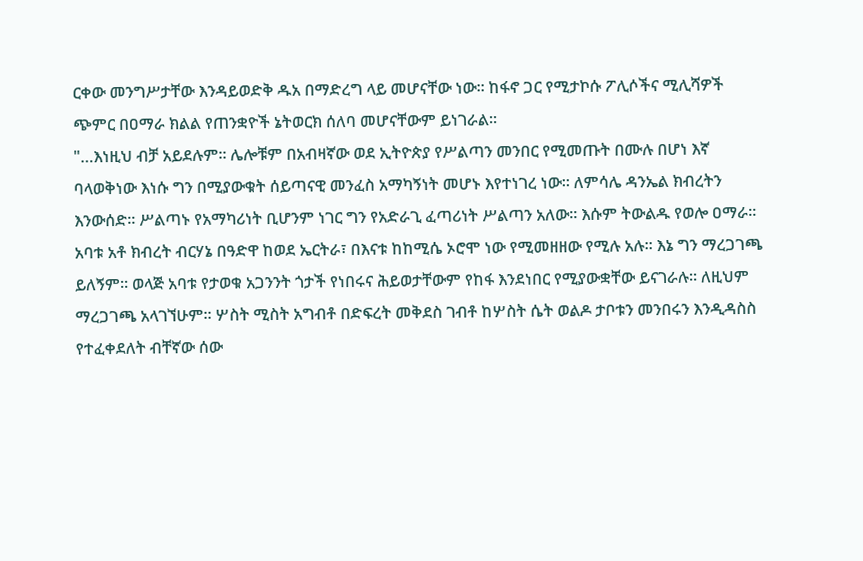ርቀው መንግሥታቸው እንዳይወድቅ ዱአ በማድረግ ላይ መሆናቸው ነው። ከፋኖ ጋር የሚታኮሱ ፖሊሶችና ሚሊሻዎች ጭምር በዐማራ ክልል የጠንቋዮች ኔትወርክ ሰለባ መሆናቸውም ይነገራል።
"…እነዚህ ብቻ አይደሉም። ሌሎቹም በአብዛኛው ወደ ኢትዮጵያ የሥልጣን መንበር የሚመጡት በሙሉ በሆነ እኛ ባላወቅነው እነሱ ግን በሚያውቁት ሰይጣናዊ መንፈስ አማካኝነት መሆኑ እየተነገረ ነው። ለምሳሌ ዳንኤል ክብረትን እንውሰድ። ሥልጣኑ የአማካሪነት ቢሆንም ነገር ግን የአድራጊ ፈጣሪነት ሥልጣን አለው። እሱም ትውልዱ የወሎ ዐማራ። አባቱ አቶ ክብረት ብርሃኔ በዓድዋ ከወደ ኤርትራ፣ በእናቱ ከከሚሴ ኦሮሞ ነው የሚመዘዘው የሚሉ አሉ። እኔ ግን ማረጋገጫ ይለኝም። ወላጅ አባቱ የታወቁ አጋንንት ጎታች የነበሩና ሕይወታቸውም የከፋ እንደነበር የሚያውቋቸው ይናገራሉ። ለዚህም ማረጋገጫ አላገኘሁም። ሦስት ሚስት አግብቶ በድፍረት መቅደስ ገብቶ ከሦስት ሴት ወልዶ ታቦቱን መንበሩን እንዲዳስስ የተፈቀደለት ብቸኛው ሰው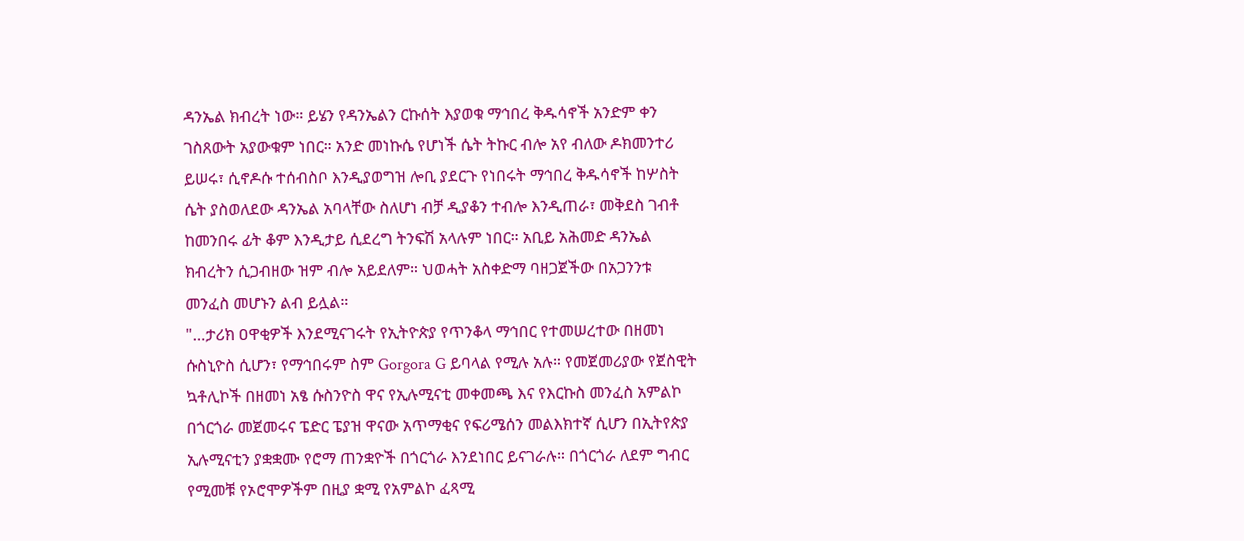ዳንኤል ክብረት ነው። ይሄን የዳንኤልን ርኩሰት እያወቁ ማኅበረ ቅዱሳኖች አንድም ቀን ገስጸውት አያውቁም ነበር። አንድ መነኩሴ የሆነች ሴት ትኩር ብሎ አየ ብለው ዶክመንተሪ ይሠሩ፣ ሲኖዶሱ ተሰብስቦ እንዲያወግዝ ሎቢ ያደርጉ የነበሩት ማኅበረ ቅዱሳኖች ከሦስት ሴት ያስወለደው ዳንኤል አባላቸው ስለሆነ ብቻ ዲያቆን ተብሎ እንዲጠራ፣ መቅደስ ገብቶ ከመንበሩ ፊት ቆም እንዲታይ ሲደረግ ትንፍሽ አላሉም ነበር። አቢይ አሕመድ ዳንኤል ክብረትን ሲጋብዘው ዝም ብሎ አይደለም። ህወሓት አስቀድማ ባዘጋጀችው በአጋንንቱ መንፈስ መሆኑን ልብ ይሏል።
"…ታሪክ ዐዋቂዎች እንደሚናገሩት የኢትዮጵያ የጥንቆላ ማኅበር የተመሠረተው በዘመነ ሱስኒዮስ ሲሆን፣ የማኅበሩም ስም Gorgora G ይባላል የሚሉ አሉ። የመጀመሪያው የጀስዊት ኳቶሊኮች በዘመነ አፄ ሱስንዮስ ዋና የኢሉሚናቲ መቀመጫ እና የእርኩስ መንፈስ አምልኮ በጎርጎራ መጀመሩና ፔድር ፔያዝ ዋናው አጥማቂና የፍሪሜሰን መልእክተኛ ሲሆን በኢትየጵያ ኢሉሚናቲን ያቋቋሙ የሮማ ጠንቋዮች በጎርጎራ እንደነበር ይናገራሉ። በጎርጎራ ለደም ግብር የሚመቹ የኦሮሞዎችም በዚያ ቋሚ የአምልኮ ፈጻሚ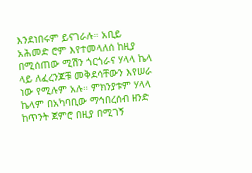እንደነበሩም ይናገራሉ። አቢይ አሕመድ ሮም እየተመላለሰ ከዚያ በሚሰጠው ሚሽን ጎርጎራና ሃላላ ኬላ ላይ ለፈረንጆቹ መቅደሳቸውን እየሠራ ነው የሚሉም አሉ። ምክንያቱም ሃላላ ኬላም በአካባቢው ማኅበረሰብ ዘንድ ከጥንት ጀምሮ በዚያ በሚገኝ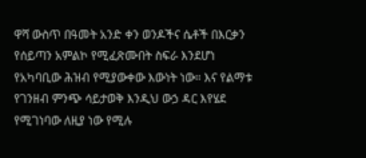ዋሻ ውስጥ በዓመት አንድ ቀን ወንዶችና ሴቶች በእርቃን የሰይጣን አምልኮ የሚፈጽሙበት ስፍራ እንደሆነ የአካባቢው ሕዝብ የሚያውቀው እውነት ነው። እና የልማቱ የገንዘብ ምንጭ ሳይታወቅ እንዲህ ውኃ ዳር እየሄደ የሚገነባው ለዚያ ነው የሚሉ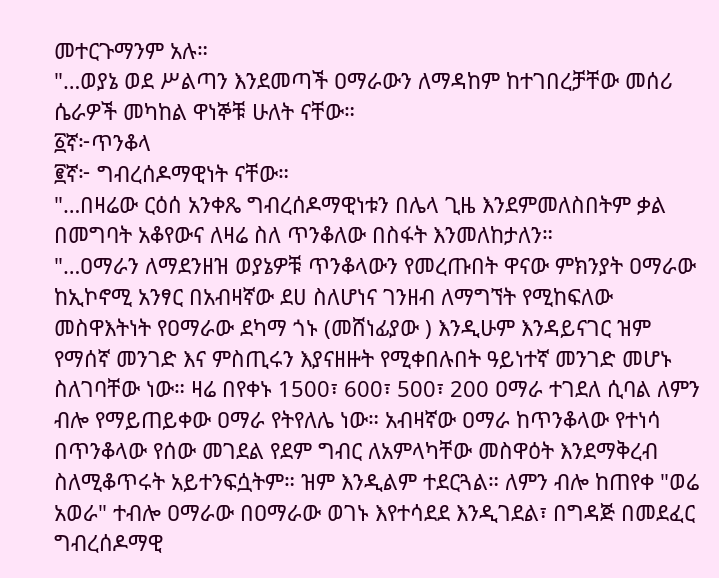መተርጉማንም አሉ።
"…ወያኔ ወደ ሥልጣን እንደመጣች ዐማራውን ለማዳከም ከተገበረቻቸው መሰሪ ሴራዎች መካከል ዋነኞቹ ሁለት ናቸው።
፩ኛ፦ጥንቆላ
፪ኛ፦ ግብረሰዶማዊነት ናቸው።
"…በዛሬው ርዕሰ አንቀጼ ግብረሰዶማዊነቱን በሌላ ጊዜ እንደምመለስበትም ቃል በመግባት አቆየውና ለዛሬ ስለ ጥንቆለው በስፋት እንመለከታለን።
"…ዐማራን ለማደንዘዝ ወያኔዎቹ ጥንቆላውን የመረጡበት ዋናው ምክንያት ዐማራው ከኢኮኖሚ አንፃር በአብዛኛው ደሀ ስለሆነና ገንዘብ ለማግኘት የሚከፍለው መስዋእትነት የዐማራው ደካማ ጎኑ (መሸነፊያው ) እንዲሁም እንዳይናገር ዝም የማሰኛ መንገድ እና ምስጢሩን እያናዘዙት የሚቀበሉበት ዓይነተኛ መንገድ መሆኑ ስለገባቸው ነው። ዛሬ በየቀኑ 1500፣ 600፣ 500፣ 200 ዐማራ ተገደለ ሲባል ለምን ብሎ የማይጠይቀው ዐማራ የትየለሌ ነው። አብዛኛው ዐማራ ከጥንቆላው የተነሳ በጥንቆላው የሰው መገደል የደም ግብር ለአምላካቸው መስዋዕት እንደማቅረብ ስለሚቆጥሩት አይተንፍሷትም። ዝም እንዲልም ተደርጓል። ለምን ብሎ ከጠየቀ "ወሬ አወራ" ተብሎ ዐማራው በዐማራው ወገኑ እየተሳደደ እንዲገደል፣ በግዳጅ በመደፈር ግብረሰዶማዊ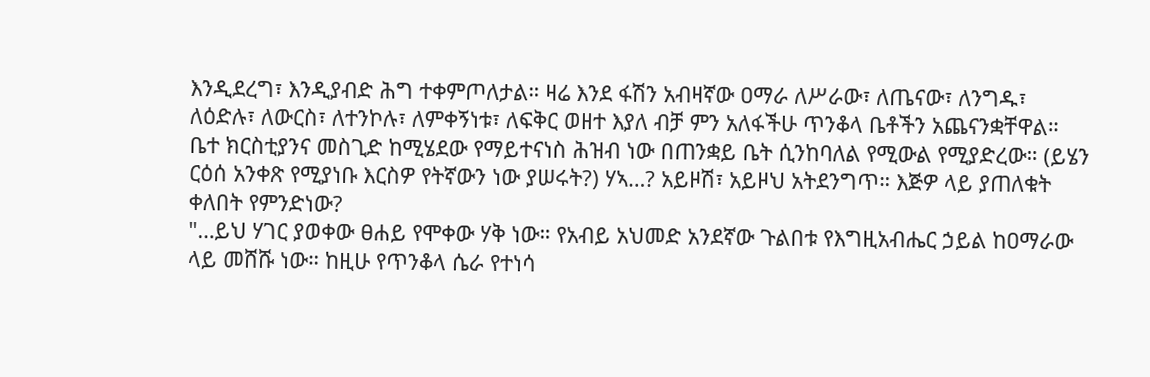እንዲደረግ፣ እንዲያብድ ሕግ ተቀምጦለታል። ዛሬ እንደ ፋሽን አብዛኛው ዐማራ ለሥራው፣ ለጤናው፣ ለንግዱ፣ ለዕድሉ፣ ለውርስ፣ ለተንኮሉ፣ ለምቀኝነቱ፣ ለፍቅር ወዘተ እያለ ብቻ ምን አለፋችሁ ጥንቆላ ቤቶችን አጨናንቋቸዋል። ቤተ ክርስቲያንና መስጊድ ከሚሄደው የማይተናነስ ሕዝብ ነው በጠንቋይ ቤት ሲንከባለል የሚውል የሚያድረው። (ይሄን ርዕሰ አንቀጽ የሚያነቡ እርስዎ የትኛውን ነው ያሠሩት?) ሃኣ…? አይዞሽ፣ አይዞህ አትደንግጥ። እጅዎ ላይ ያጠለቁት ቀለበት የምንድነው?
"…ይህ ሃገር ያወቀው ፀሐይ የሞቀው ሃቅ ነው። የአብይ አህመድ አንደኛው ጉልበቱ የእግዚአብሔር ኃይል ከዐማራው ላይ መሸሹ ነው። ከዚሁ የጥንቆላ ሴራ የተነሳ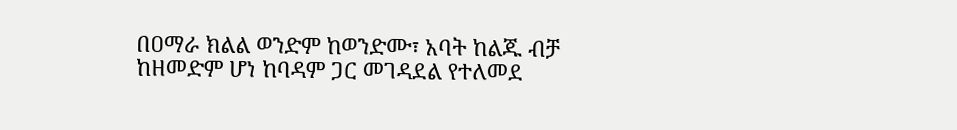በዐማራ ክልል ወንድም ከወንድሙ፣ አባት ከልጁ ብቻ ከዘመድም ሆነ ከባዳም ጋር መገዳደል የተለመደ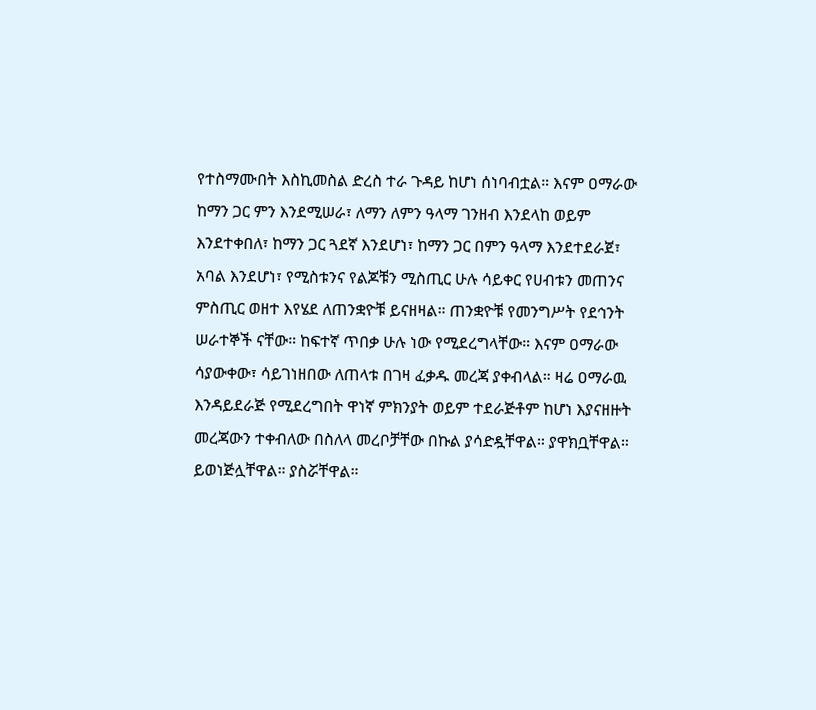የተስማሙበት እስኪመስል ድረስ ተራ ጉዳይ ከሆነ ሰነባብቷል። እናም ዐማራው ከማን ጋር ምን እንደሚሠራ፣ ለማን ለምን ዓላማ ገንዘብ እንደላከ ወይም እንደተቀበለ፣ ከማን ጋር ጓደኛ እንደሆነ፣ ከማን ጋር በምን ዓላማ እንደተደራጀ፣ አባል እንደሆነ፣ የሚስቱንና የልጆቹን ሚስጢር ሁሉ ሳይቀር የሀብቱን መጠንና ምስጢር ወዘተ እየሄደ ለጠንቋዮቹ ይናዘዛል። ጠንቋዮቹ የመንግሥት የደኅንት ሠራተኞች ናቸው። ከፍተኛ ጥበቃ ሁሉ ነው የሚደረግላቸው። እናም ዐማራው ሳያውቀው፣ ሳይገነዘበው ለጠላቱ በገዛ ፈቃዱ መረጃ ያቀብላል። ዛሬ ዐማራዉ እንዳይደራጅ የሚደረግበት ዋነኛ ምክንያት ወይም ተደራጅቶም ከሆነ እያናዘዙት መረጃውን ተቀብለው በስለላ መረቦቻቸው በኩል ያሳድዷቸዋል። ያዋክቧቸዋል። ይወነጅሏቸዋል። ያስሯቸዋል።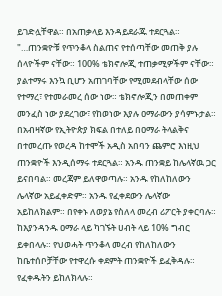ይገድሏቸዋል። በአጠቃላይ እንዳይደራጁ ተደርጓል።
"…ጠንቋዮቹ የጥንቆላ ስልጠና የተሰጣቸው መጠቅ ያሉ ሰላዮችም ናቸው። 100% ቴክኖሎጂ ተጠቃሚዎችም ናቸው። ያልተማሩ እንኳ ቢሆን አጠገባቸው የሚመደብላቸው ሰው የተማረ፣ የተመራመረ ሰው ነው። ቴክኖሎጂን በመጠቀም መንፈስ ነው ያደረገው፣ የከወነው እያሉ ዐማራውን ያሳምኑታል። በአብዛኛው የኢትዮጵያ ክፍል በተለይ በዐማራ ትላልቅና በተመረጡ የወረዳ ከተሞች አዲስ አበባን ጨምሮ እነዚህ ጠንቋዮች እንዲሰማሩ ተደርጓል። አንዱ ጠንቋይ ከሌላኛዉ ጋር ይናበባል። መረጃም ይለዋወጣሉ። አንዱ የከለከለውን ሌላኛው አይፈቀድም። አንዱ የፈቀደውን ሌላኛው አይከለክልም። በየቀኑ ለወያኔ የስለላ መረብ ሪፖርት ያቀርባሉ። ከእያንዳንዱ ዐማራ ላይ ካገኙት ሀብት ላይ 10% ግብር ይቀበላሉ። የህወሓት ጥንቆላ መረብ የከለከለውን ከቤተሰቦቻቸው የተዋረሱ ቀደምት ጠንቋዮች ይፈቅዳሉ። የፈቀዱትን ይከለክላሉ።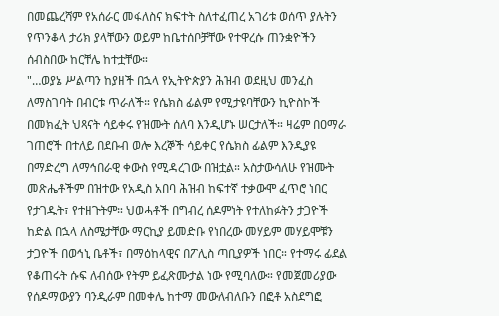በመጨረሻም የአሰራር መፋለስና ክፍተት ስለተፈጠረ አገሪቱ ወሰጥ ያሉትን የጥንቆላ ታሪክ ያላቸውን ወይም ከቤተሰቦቻቸው የተዋረሱ ጠንቋዮችን ሰብስበው ከርቸሌ ከተቷቸው።
"…ወያኔ ሥልጣን ከያዘች በኋላ የኢትዮጵያን ሕዝብ ወደዚህ መንፈስ ለማስገባት በብርቱ ጥራለች። የሴክስ ፊልም የሚታዩባቸውን ኪዮስኮች በመክፈት ህጻናት ሳይቀሩ የዝሙት ሰለባ እንዲሆኑ ሠርታለች። ዛሬም በዐማራ ገጠሮች በተለይ በደቡብ ወሎ እረኞች ሳይቀር የሴክስ ፊልም እንዲያዩ በማድረግ ለማኅበራዊ ቀውስ የሚዳረገው በዝቷል። አስታውሳለሁ የዝሙት መጽሔቶችም በዝተው የአዲስ አበባ ሕዝብ ከፍተኛ ተቃውሞ ፈጥሮ ነበር የታገዱት፣ የተዘጉትም። ህወሓቶች በግብረ ሰዶምነት የተለከፉትን ታጋዮች ከድል በኋላ ለስሜታቸው ማርኪያ ይመድቡ የነበረው መሃይም መሃይሞቹን ታጋዮች በወኅኒ ቤቶች፣ በማዕከላዊና በፖሊስ ጣቢያዎች ነበር። የተማሩ ፊደል የቆጠሩት ሱፍ ለብሰው የትም ይፈጽሙታል ነው የሚባለው። የመጀመሪያው የሰዶማውያን ባንዲራም በመቀሌ ከተማ መውለብለቡን በፎቶ አስደግፎ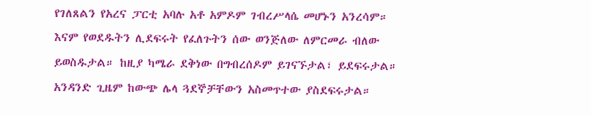የገለጸልን የአረና ፓርቲ አባሉ አቶ አምዶም ገብረሥላሴ መሆኑን አንረሳም። እናም የወደዱትን ሊደፍሩት የፈለጉትን ሰው ወንጅለው ለምርመራ ብለው ይወስዱታል። ከዚያ ካሜራ ደቅነው በግብረሰዶም ይገናኙታል፣ ይደፍሩታል። አንዳንድ ጊዜም ከውጭ ሌላ ጓደኞቻቸውን አስመጥተው ያስደፍሩታል።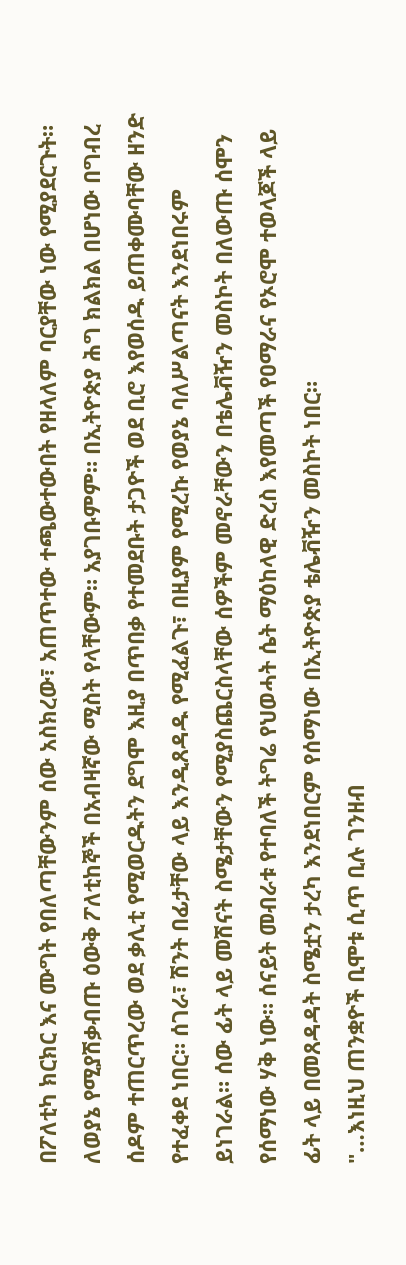በፖለቲካ ክርክር እና ሙግት የበለጣቸውንም ሰው አስክረው፣ አጠጥተው ተጫውተውበት የዘላለም ባርያቸው ነው የሚያደርጉት። ለወያኔ የሚያሽቃብጡ ዕውቅ ፖለቲከኞች በአብዛኛው ሚስት የላቸውም። አያገቡምም። በኢትዮጵያ ሕግ ክልክል በሆነው በግብረ ሰዶም ተጠርጥረው ወደ ቃሊቲ የሚወርዱትን ደግሞ እዚያ በጥበቃ የተመደቡት ታጋዮች ወደ ቢሮ እየወሰዱ ይጠቀሙባቸው ዘንድ የተፈቀደ ነበር። ሰገራ፣ ሽንት በፊታቸው ላይ እንዲጸዳዱ የሚፈልጉ፣ በዚያም የሚረኩ የወያኔ ባለሥልጣናት እንደነበሩም ይነገራል። ሰው ፊት ላይ መሽናት ስሜታቸውን የሚያስጨርስላቸው ሰዎችም መኖራቸውን በቴሌቭዥን መስኮት በለውጡ ሰሞን የሰማነው ሃቅ ነው። ሰናይት መብራቱ የተባለች ትግሬ የህወሓት ሴት ማዕከላዊ ድረስ እየመጣች የዐማራና የኦሮሞ ተወላጆች ላይ ፊት ላይ በመጸዳዳት ስሜቷን ታረካ እንደነበርም የሰማነው በኢትዮጵያ ቴሌቭዥን መስኮት ነበር።
"…እነዚህ ጠንቋዮች ቢሞቱ ሲጥ ቢሉ ገንዘብ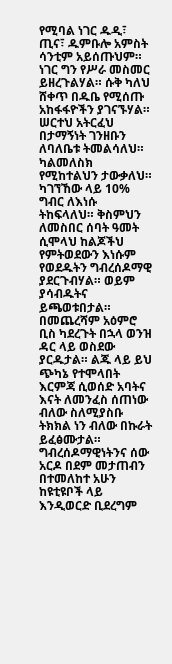የሚባል ነገር ዱዲ፣ ጢና፣ ዱምቡሎ አምስት ሳንቲም አይሰጡህም። ነገር ግን የሥራ መስመር ይዘረጉልሃል። ሱቅ ካለህ ሸቀጥ በዱቤ የሚሰጡ አከፋፋዮችን ያገናኙሃል። ሠርተህ አትርፈህ በታማኝነት ገንዘቡን ለባለቤቱ ትመልሳለህ። ካልመለስክ የሚከተልህን ታውቃለህ። ካገኘኸው ላይ 10% ግብር ለእነሱ ትከፍላለህ። ቅስምህን ለመስበር ሰባት ዓመት ሲሞላህ ከልጆችህ የምትወደውን እነሱም የወደዱትን ግብረሰዶማዊ ያደርጉብሃል። ወይም ያሳብዱትና ይጫወቱበታል። በመጨረሻም አዕምሮ ቢስ ካደረጉት በኋላ ወንዝ ዳር ላይ ወስደው ያርዱታል። ልጁ ላይ ይህ ጭካኔ የተሞላበት እርምጃ ሲወሰድ አባትና እናት ለመንፈስ ሰጠነው ብለው ስለሚያስቡ ትክክል ነን ብለው በኩራት ይፈፅሙታል። ግብረሰዶማዊነትንና ሰው አርዶ በደም መታጠብን በተመለከተ አሁን ከዩቲዩቦች ላይ እንዲወርድ ቢደረግም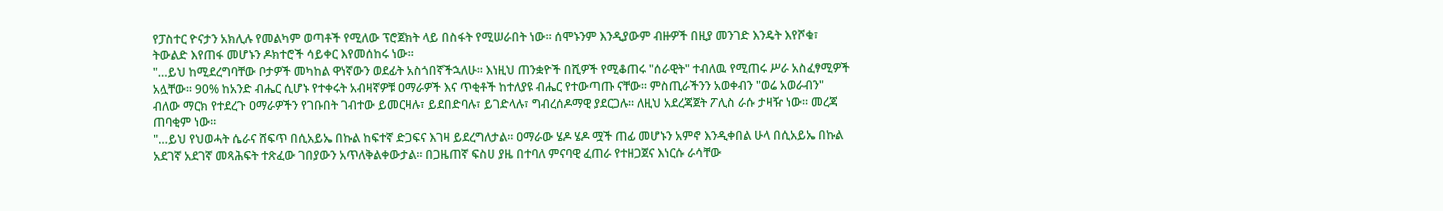የፓስተር ዮናታን አክሊሉ የመልካም ወጣቶች የሚለው ፕሮጀክት ላይ በስፋት የሚሠራበት ነው። ሰሞኑንም እንዲያውም ብዙዎች በዚያ መንገድ እንዴት እየሾቁ፣ ትውልድ እየጠፋ መሆኑን ዶክተሮች ሳይቀር እየመሰከሩ ነው።
"…ይህ ከሚደረግባቸው ቦታዎች መካከል ዋነኛውን ወደፊት አስጎበኛችኋለሁ። እነዚህ ጠንቋዮች በሺዎች የሚቆጠሩ "ሰራዊት" ተብለዉ የሚጠሩ ሥራ አስፈፃሚዎች አሏቸው። 90% ከአንድ ብሔር ሲሆኑ የተቀሩት አብዛኛዎቹ ዐማራዎች እና ጥቂቶች ከተለያዩ ብሔር የተውጣጡ ናቸው። ምስጢራችንን አወቀብን "ወሬ አወራብን" ብለው ማርክ የተደረጉ ዐማራዎችን የገቡበት ገብተው ይመርዛሉ፣ ይደበድባሉ፣ ይገድላሉ፣ ግብረሰዶማዊ ያደርጋሉ። ለዚህ አደረጃጀት ፖሊስ ራሱ ታዛዥ ነው። መረጃ ጠባቂም ነው።
"…ይህ የህወሓት ሴራና ሸፍጥ በሲአይኤ በኩል ከፍተኛ ድጋፍና እገዛ ይደረግለታል። ዐማራው ሄዶ ሄዶ ሟች ጠፊ መሆኑን አምኖ እንዲቀበል ሁላ በሲአይኤ በኩል አደገኛ አደገኛ መጻሕፍት ተጽፈው ገበያውን አጥለቅልቀውታል። በጋዜጠኛ ፍስሀ ያዜ በተባለ ምናባዊ ፈጠራ የተዘጋጀና እነርሱ ራሳቸው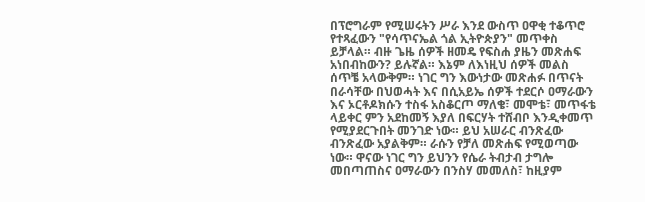በፕሮግራም የሚሠሩትን ሥራ እንደ ውስጥ ዐዋቂ ተቆጥሮ የተጻፈውን "የሳጥናኤል ጎል ኢትዮጵያን" መጥቀስ ይቻላል። ብዙ ጌዜ ሰዎች ዘመዴ የፍስሐ ያዜን መጽሐፍ አነበብከውን? ይሉኛል። እኔም ለእነዚህ ሰዎች መልስ ሰጥቼ አላውቅም። ነገር ግን እውነታው መጽሐፉ በጥናት በራሳቸው በህወሓት እና በሲአይኤ ሰዎች ተደርሶ ዐማራውን እና ኦርቶዶክሱን ተስፋ አስቆርጦ ማለቄ፣ መሞቴ፣ መጥፋቴ ላይቀር ምን አደከመኝ እያለ በፍርሃት ተሸብቦ እንዲቀመጥ የሚያደርጉበት መንገድ ነው። ይህ አሠራር ብንጽፈው ብንጽፈው አያልቅም። ራሱን የቻለ መጽሐፍ የሚወጣው ነው። ዋናው ነገር ግን ይህንን የሴራ ትብታብ ታግሎ መበጣጠስና ዐማራውን በንስሃ መመለስ፣ ከዚያም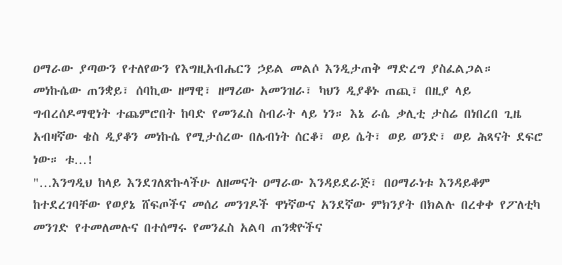ዐማራው ያጣውን የተለየውን የእግዚአብሔርን ኃይል መልሶ እንዲታጠቅ ማድረግ ያስፈልጋል። መነኩሴው ጠንቋይ፣ ሰባኪው ዘማዊ፣ ዘማሪው አመንዝራ፣ ካህን ዲያቆኑ ጠጪ፣ በዚያ ላይ ግብረሰዶማዊነት ተጨምሮበት ከባድ የመንፈስ ስብራት ላይ ነን። እኔ ራሴ ቃሊቲ ታስሬ በነበረበ ጊዜ አብዛኛው ቄስ ዲያቆን መነኩሴ የሚታሰረው በሌብነት ሰርቆ፣ ወይ ሴት፣ ወይ ወንድ፣ ወይ ሕጻናት ደፍሮ ነው። ቱ…!
"…እንግዲህ ከላይ እንደገለጽኩላችሁ ለዘመናት ዐማራው እንዳይደራጅ፣ በዐማራነቱ እንዳይቆም ከተደረገባቸው የወያኔ ሸፍጦችና መሰሪ መንገዶች ዋነኛውና አንደኛው ምክንያት በክልሉ በረቀቀ የፖለቲካ መንገድ የተመለመሉና በተሰማሩ የመንፈስ አልባ ጠንቋዮችና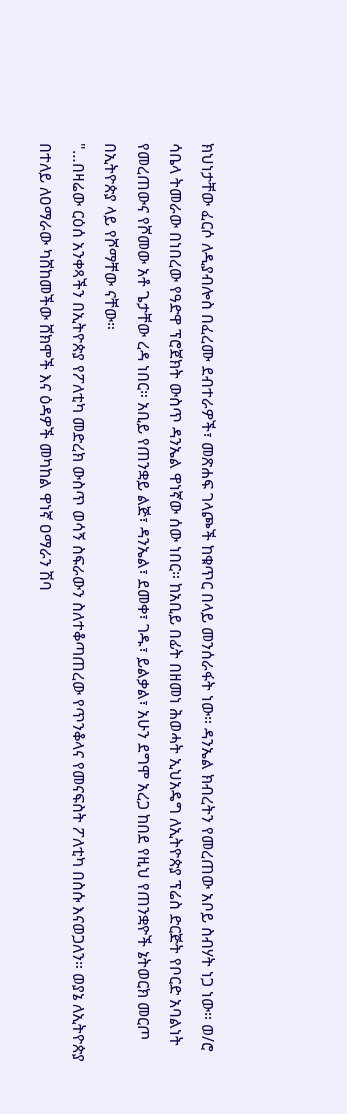ክህነታቸው ፈርሶ ለዲያብሎስ በፈረሙ ደብተራዎች፣ መጽሐፍ ገላጮች ከቁጥር በላይ መንሰራፋት ነው። ዳንኤል ክብረትን የመረጠው አቦይ ስብሃት ነጋ ነው። ወ/ሮ ሳቤላ ትመራው በነበረው የዓድዋ ፕሮጀክት ውስጥ ዳንኤል ዋነኛው ሰው ነበር። ከአቢይ በፊት በዘመነ ሕወሓት ኢህአዴግ ለኢትዮጵያ ፕሬስ ድርጅት የቦርድ አባልነት የመረጠውና የሾመው አቶ ጌታቸው ረዳ ነበር። አቢይ የጠንቋይ ልጅ፣ ዳንኤል፣ ደመቀ፣ ገዱ፣ ይልቃል፣ አሁን ደግሞ አረጋ ከበደ የዚህ የጠንቋዮች ኔትወርክ መርጦ በኢትዮጵያ ላይ የሾማቸው ናቸው።
"…በዛሬው ርዕሰ አንቀጻችን በኢትዮጵያ የፖለቲካ መድረክ ውስጥ ወሳኝ ስፍራውን ስለተቆጣጠረው የጥንቆላና የመናፍስት ፖለቲካ በስሱ እናወጋለን። ወያኔ ለኢትዮጵያ በተለይ ለዐማራው ካሸከመችው ሸክሞች እና ዕዳዎች መካከል ዋነኛ ዐማራን ሽባ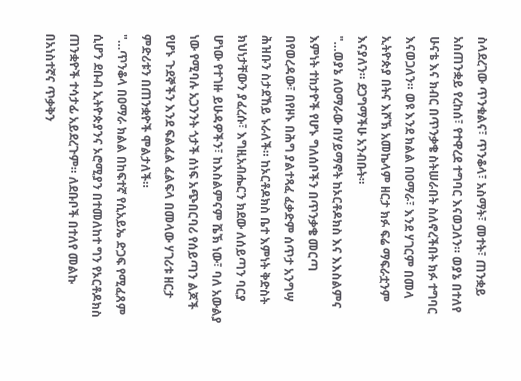ስላደረገው ጥንቁልና፣ ጥንቆላ፣ አስማት፣ መተት፣ ጠንቋይ አስጠንቋይ የረከሰ፣ የተዋረደ ተግባር እናወጋለን። ወያኔ በተለየ ሁናቴ እና ክብር በጥንቃቄ ስትሠራበት ስለኖረችበት ክፉ ተግባር እናወጋለን። ወዩ እንደ ክልል በዐማራ፣ እንደ ሃገርም በመላ ኢትዮጵያ በትና እሾኽ አመኬላም ዘርታ ክፉ ፍሬ ማፍራቷንም እናያለን። ደጋግማችሁ አንብቡት።
"…ወያኔ ለዐማራው በሃይማኖት ከኦርቶዶክስ እና እእስልምና እምነት ተከታዮች የሆኑ ግለሰቦችን በጥንቃቄ መርጣ በየወረዳው፣ በየዞኑ በሕግ ያልተጻፈ ፈቃድም ሰጥታ አንግሣ ሕዝቡን ስታደኸይ ኑራለች። ከኦርቶዶክስ ቤተ እምነት ቅድስት ክህነታቸውን ያፈረሱ፣ እግዚአብሔርን ክደው ለሰይጣን ባርያ ሆነው የተገዙ ይሁዳዎችን፣ ከእስልምናም ሼኽ ነው፣ ባለ አውልያ ነው የሚባሉ አጋንንት ጎታች ሰነፍ አጭበርባሪ የሰይጣን ልጆች የሆኑ ጉደኞችን እንደ ፍልፈል ፈልፍላ በመላው ሃገሪቱ ዘርታ ምድሪቱን በጠንቋዮች ሞልታለች።
"…ጥንቆላ በዐማራ ክልል በከፍተኛ የሲአይኤ ድጋፍ የሚፈጸም ሲሆን ደቡብ ኢትዮጵያንና ኦሮሚያን በተመለከተ ግን የኦርቶዶክስ ጠንቋዮች ተሳታፊ አይደረጉም። ለደቡቦች በተለየ መልኩ በአነስተኛና ጥቃቅን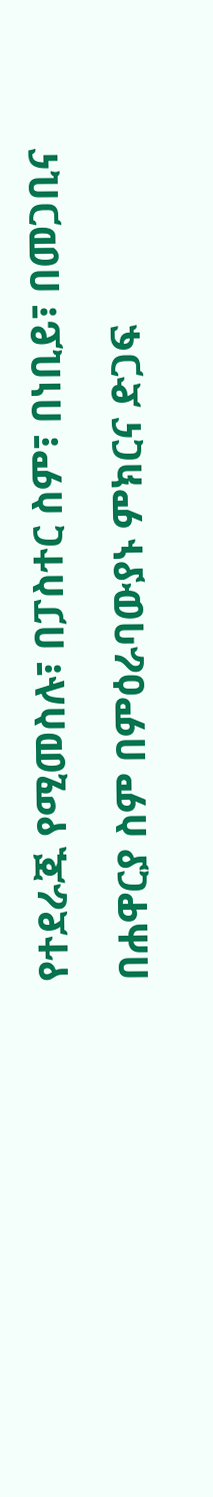የተደራጁ የሚመስሉ፣ በፓስተር ስም፣ በነቢይ፣ በመጋቢና በሐዋርያ ስም በምዕራባውያኑ ምክርና ድጋፍ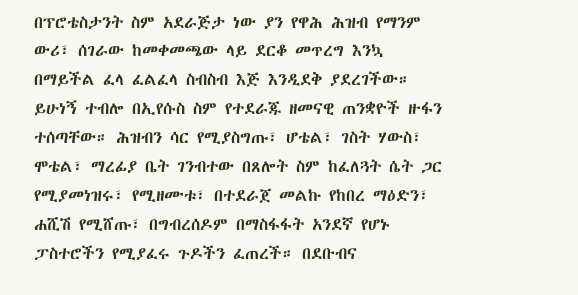በፕሮቴስታንት ስም አደራጅታ ነው ያን የዋሕ ሕዝብ የማንም ውሪ፣ ሰገራው ከመቀመጫው ላይ ደርቆ መጥረግ እንኳ በማይችል ፈላ ፈልፈላ ስብስብ እጅ እንዲደቅ ያደረገችው። ይሁነኝ ተብሎ በኢየሱስ ስም የተደራጁ ዘመናዊ ጠንቋዮች ዙፋን ተሰጣቸው። ሕዝብን ሳር የሚያስግጡ፣ ሆቴል፣ ገስት ሃውስ፣ ሞቴል፣ ማረፊያ ቤት ገንብተው በጸሎት ስም ከፈለጓት ሴት ጋር የሚያመነዝሩ፣ የሚዘሙቱ፣ በተደራጀ መልኩ የከበረ ማዕድን፣ ሐሺሽ የሚሸጡ፣ በግብረሰዶም በማስፋፋት አንደኛ የሆኑ ፓስተሮችን የሚያፈሩ ጉዶችን ፈጠረች። በደቡብና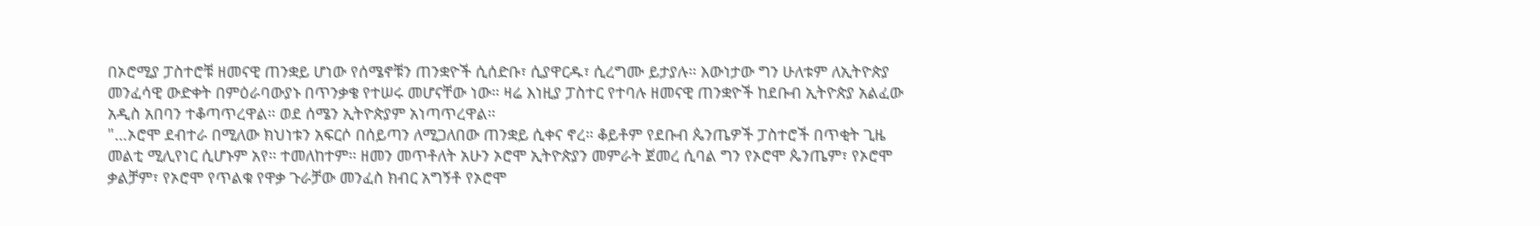በኦሮሚያ ፓስተሮቹ ዘመናዊ ጠንቋይ ሆነው የሰሜኖቹን ጠንቋዮች ሲሰድቡ፣ ሲያዋርዱ፣ ሲረግሙ ይታያሉ። እውነታው ግን ሁለቱም ለኢትዮጵያ መንፈሳዊ ውድቀት በምዕራባውያኑ በጥንቃቄ የተሠሩ መሆናቸው ነው። ዛሬ እነዚያ ፓስተር የተባሉ ዘመናዊ ጠንቋዮች ከደቡብ ኢትዮጵያ አልፈው አዲስ አበባን ተቆጣጥረዋል። ወደ ሰሜን ኢትዮጵያም አነጣጥረዋል።
"…ኦሮሞ ደብተራ በሚለው ክህነቱን አፍርሶ በሰይጣን ለሚጋለበው ጠንቋይ ሲቀና ኖረ። ቆይቶም የደቡብ ጴንጤዎች ፓስተሮች በጥቂት ጊዜ መልቲ ሚሊየነር ሲሆኑም አየ። ተመለከተም። ዘመን መጥቶለት አሁን ኦሮሞ ኢትዮጵያን መምራት ጀመረ ሲባል ግን የኦሮሞ ጴንጤም፣ የኦሮሞ ቃልቻም፣ የኦሮሞ የጥልቁ የዋቃ ጉራቻው መንፈስ ክብር አግኝቶ የኦሮሞ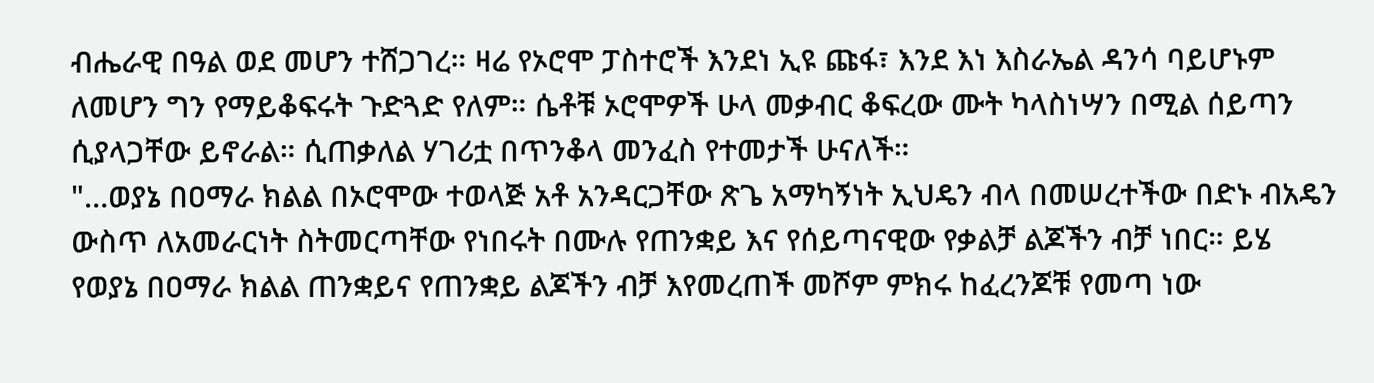ብሔራዊ በዓል ወደ መሆን ተሸጋገረ። ዛሬ የኦሮሞ ፓስተሮች እንደነ ኢዩ ጩፋ፣ እንደ እነ እስራኤል ዳንሳ ባይሆኑም ለመሆን ግን የማይቆፍሩት ጉድጓድ የለም። ሴቶቹ ኦሮሞዎች ሁላ መቃብር ቆፍረው ሙት ካላስነሣን በሚል ሰይጣን ሲያላጋቸው ይኖራል። ሲጠቃለል ሃገሪቷ በጥንቆላ መንፈስ የተመታች ሁናለች።
"…ወያኔ በዐማራ ክልል በኦሮሞው ተወላጅ አቶ አንዳርጋቸው ጽጌ አማካኝነት ኢህዴን ብላ በመሠረተችው በድኑ ብአዴን ውስጥ ለአመራርነት ስትመርጣቸው የነበሩት በሙሉ የጠንቋይ እና የሰይጣናዊው የቃልቻ ልጆችን ብቻ ነበር። ይሄ የወያኔ በዐማራ ክልል ጠንቋይና የጠንቋይ ልጆችን ብቻ እየመረጠች መሾም ምክሩ ከፈረንጆቹ የመጣ ነው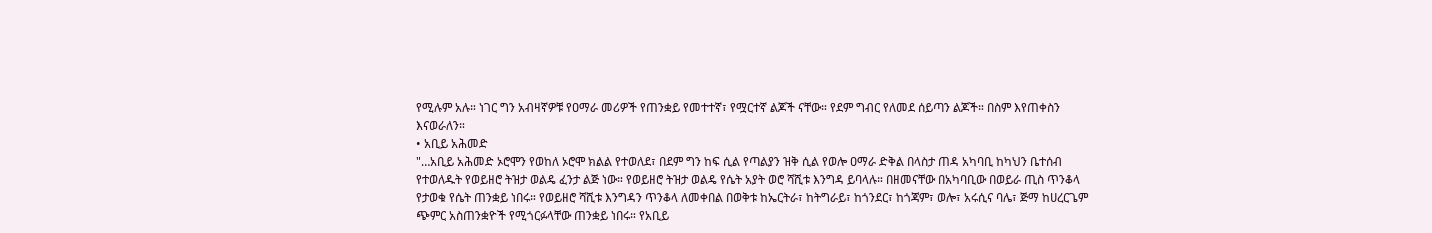የሚሉም አሉ። ነገር ግን አብዛኛዎቹ የዐማራ መሪዎች የጠንቋይ የመተተኛ፣ የሟርተኛ ልጆች ናቸው። የደም ግብር የለመደ ሰይጣን ልጆች። በስም እየጠቀስን እናወራለን።
• አቢይ አሕመድ
"…አቢይ አሕመድ ኦሮሞን የወከለ ኦሮሞ ክልል የተወለደ፣ በደም ግን ከፍ ሲል የጣልያን ዝቅ ሲል የወሎ ዐማራ ድቅል በላስታ ጠዳ አካባቢ ከካህን ቤተሰብ የተወለዱት የወይዘሮ ትዝታ ወልዴ ፈንታ ልጅ ነው። የወይዘሮ ትዝታ ወልዴ የሴት አያት ወሮ ሻሺቱ እንግዳ ይባላሉ። በዘመናቸው በአካባቢው በወይራ ጢስ ጥንቆላ የታወቁ የሴት ጠንቋይ ነበሩ። የወይዘሮ ሻሺቱ እንግዳን ጥንቆላ ለመቀበል በወቅቱ ከኤርትራ፣ ከትግራይ፣ ከጎንደር፣ ከጎጃም፣ ወሎ፣ አሩሲና ባሌ፣ ጅማ ከሀረርጌም ጭምር አስጠንቋዮች የሚጎርፉላቸው ጠንቋይ ነበሩ። የአቢይ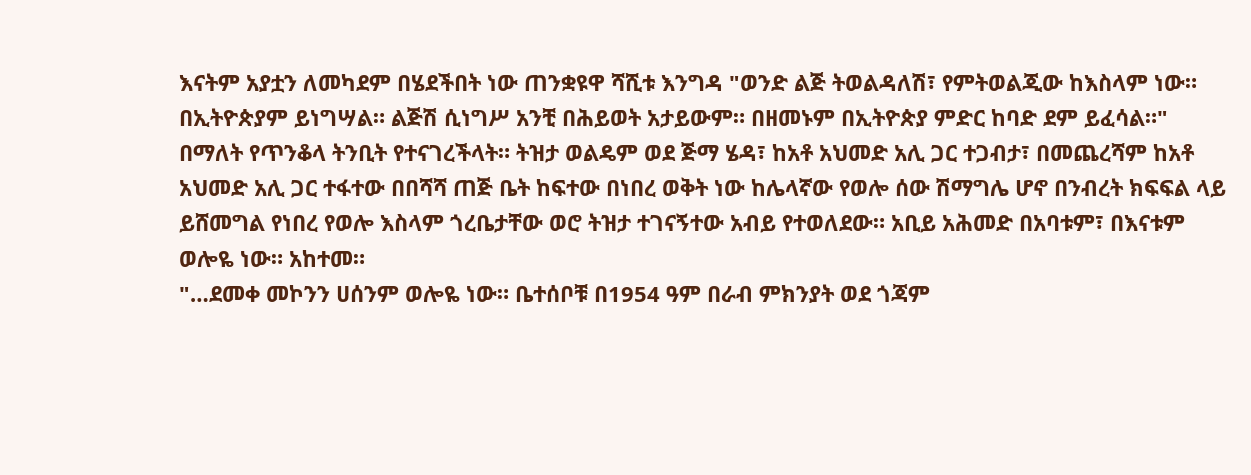እናትም አያቷን ለመካደም በሄደችበት ነው ጠንቋዩዋ ሻሺቱ እንግዳ "ወንድ ልጅ ትወልዳለሽ፣ የምትወልጂው ከእስላም ነው። በኢትዮጵያም ይነግሣል። ልጅሽ ሲነግሥ አንቺ በሕይወት አታይውም። በዘመኑም በኢትዮጵያ ምድር ከባድ ደም ይፈሳል።" በማለት የጥንቆላ ትንቢት የተናገረችላት። ትዝታ ወልዴም ወደ ጅማ ሄዳ፣ ከአቶ አህመድ አሊ ጋር ተጋብታ፣ በመጨረሻም ከአቶ አህመድ አሊ ጋር ተፋተው በበሻሻ ጠጅ ቤት ከፍተው በነበረ ወቅት ነው ከሌላኛው የወሎ ሰው ሽማግሌ ሆኖ በንብረት ክፍፍል ላይ ይሸመግል የነበረ የወሎ እስላም ጎረቤታቸው ወሮ ትዝታ ተገናኝተው አብይ የተወለደው። አቢይ አሕመድ በአባቱም፣ በእናቱም ወሎዬ ነው። አከተመ።
"…ደመቀ መኮንን ሀሰንም ወሎዬ ነው። ቤተሰቦቹ በ1954 ዓም በራብ ምክንያት ወደ ጎጃም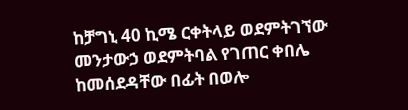ከቻግኒ 40 ኪሜ ርቀትላይ ወደምትገኘው መንታውኃ ወደምትባል የገጠር ቀበሌ ከመሰደዳቸው በፊት በወሎ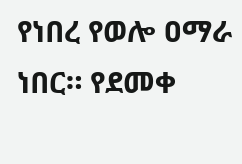የነበረ የወሎ ዐማራ ነበር። የደመቀ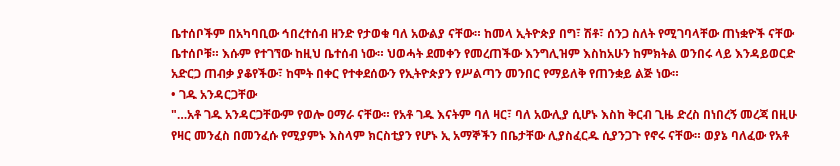ቤተሰቦችም በአካባቢው ኅበረተሰብ ዘንድ የታወቁ ባለ አውልያ ናቸው። ከመላ ኢትዮጵያ በግ፣ ሽቶ፣ ሰንጋ ስለት የሚገባላቸው ጠነቋዮች ናቸው ቤተሰቦቹ። እሱም የተገኘው ከዚህ ቤተሰብ ነው። ህወሓት ደመቀን የመረጠችው እንግሊዝም እስከአሁን ከምክትል ወንበሩ ላይ እንዳይወርድ አድርጋ ጠብቃ ያቆየችው፣ ከሞት በቀር የተቀደሰውን የኢትዮጵያን የሥልጣን መንበር የማይለቅ የጠንቋይ ልጅ ነው።
• ገዱ አንዳርጋቸው
"…አቶ ገዱ አንዳርጋቸውም የወሎ ዐማራ ናቸው። የአቶ ገዱ እናትም ባለ ዛር፣ ባለ አውሊያ ሲሆኑ እስከ ቅርብ ጊዜ ድረስ በነበረኝ መረጃ በዚሁ የዛር መንፈስ በመንፈሱ የሚያምኑ እስላም ክርስቲያን የሆኑ ኢ አማኞችን በቤታቸው ሊያስፈርዱ ሲያንጋጉ የኖሩ ናቸው። ወያኔ ባለፈው የአቶ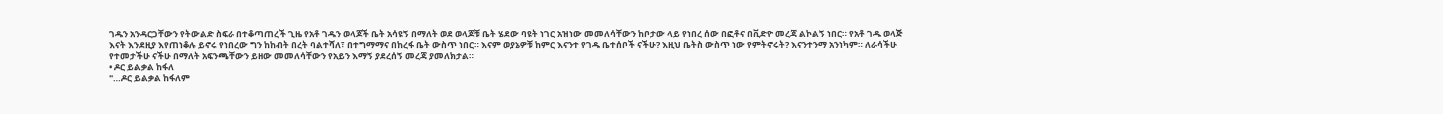ገዱን አንዳርጋቸውን የትውልድ ስፍራ በተቆጣጠረች ጊዜ የአቶ ገዱን ወላጆች ቤት አሳዩኝ በማለት ወደ ወላጆቹ ቤት ሄደው ባዩት ነገር አዝነው መመለሳቸውን ከቦታው ላይ የነበረ ሰው በፎቶና በቪድዮ መረጃ ልኮልኝ ነበር። የአቶ ገዱ ወላጅ እናት እንደዚያ እየጠነቆሉ ይኖሩ የነበረው ግን ከከብት በረት ባልተሻለ፣ በተግማማና በከረፋ ቤት ውስጥ ነበር። እናም ወያኔዎቹ ከምር እናንተ የገዱ ቤተሰቦች ናችሁ? እዚህ ቤትስ ውስጥ ነው የምትኖሩት? እናንተንማ አንነካም። ለራሳችሁ የተመታችሁ ናችሁ በማለት አፍንጫቸውን ይዘው መመለሳቸውን የአይን እማኝ ያደረሰኝ መረጃ ያመለክታል።
• ዶር ይልቃል ከፋለ
"…ዶር ይልቃል ከፋለም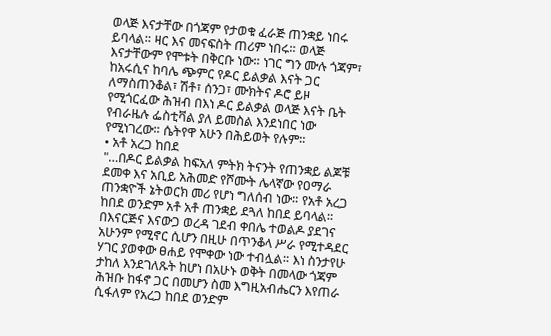ወላጅ እናታቸው በጎጃም የታወቁ ፈራጅ ጠንቋይ ነበሩ ይባላል። ዛር እና መናፍስት ጠሪም ነበሩ። ወላጅ እናታቸውም የሞቱት በቅርቡ ነው። ነገር ግን ሙሉ ጎጃም፣ ከአሩሲና ከባሌ ጭምር የዶር ይልቃል እናት ጋር ለማስጠንቆል፣ ሽቶ፣ ሰንጋ፣ ሙክትና ዶሮ ይዞ የሚጎርፈው ሕዝብ በእነ ዶር ይልቃል ወላጅ እናት ቤት የብራዜሉ ፌስቲቫል ያለ ይመስል እንደነበር ነው የሚነገረው። ሴትየዋ አሁን በሕይወት የሉም።
• አቶ አረጋ ከበደ
"…በዶር ይልቃል ከፍአለ ምትክ ትናንት የጠንቋይ ልጆቹ ደመቀ እና አቢይ አሕመድ የሾሙት ሌላኛው የዐማራ ጠንቋዮች ኔትወርክ መሪ የሆነ ግለሰብ ነው። የአቶ አረጋ ከበደ ወንድም አቶ አቶ ጠንቋይ ደጓለ ከበደ ይባላል። በእናርጅና እናውጋ ወረዳ ገደብ ቀበሌ ተወልዶ ያደገና አሁንም የሚኖር ሲሆን በዚሁ በጥንቆላ ሥራ የሚተዳደር ሃገር ያወቀው ፀሐይ የሞቀው ነው ተብሏል። እነ ስንታየሁ ታከለ እንደገለጹት ከሆነ በአሁኑ ወቅት በመላው ጎጃም ሕዝቡ ከፋኖ ጋር በመሆን ስመ እግዚአብሔርን እየጠራ ሲፋለም የአረጋ ከበደ ወንድም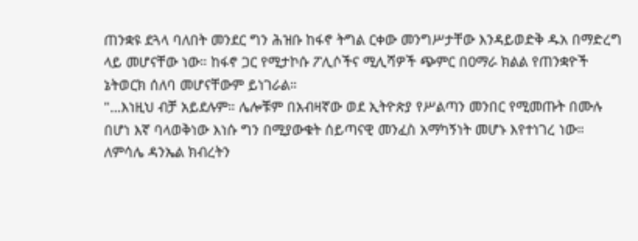ጠንቋዩ ደጓላ ባለበት መንደር ግን ሕዝቡ ከፋኖ ትግል ርቀው መንግሥታቸው እንዳይወድቅ ዱአ በማድረግ ላይ መሆናቸው ነው። ከፋኖ ጋር የሚታኮሱ ፖሊሶችና ሚሊሻዎች ጭምር በዐማራ ክልል የጠንቋዮች ኔትወርክ ሰለባ መሆናቸውም ይነገራል።
"…እነዚህ ብቻ አይደሉም። ሌሎቹም በአብዛኛው ወደ ኢትዮጵያ የሥልጣን መንበር የሚመጡት በሙሉ በሆነ እኛ ባላወቅነው እነሱ ግን በሚያውቁት ሰይጣናዊ መንፈስ አማካኝነት መሆኑ እየተነገረ ነው። ለምሳሌ ዳንኤል ክብረትን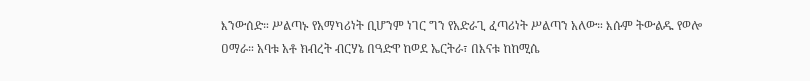እንውሰድ። ሥልጣኑ የአማካሪነት ቢሆንም ነገር ግን የአድራጊ ፈጣሪነት ሥልጣን አለው። እሱም ትውልዱ የወሎ ዐማራ። አባቱ አቶ ክብረት ብርሃኔ በዓድዋ ከወደ ኤርትራ፣ በእናቱ ከከሚሴ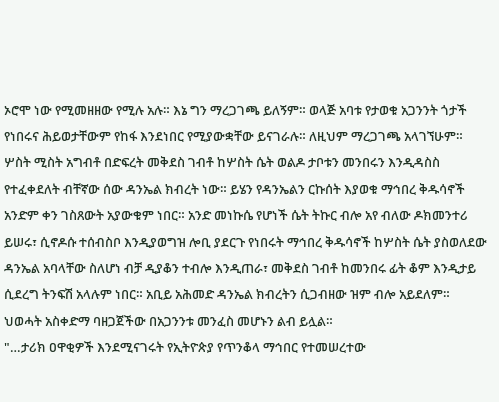ኦሮሞ ነው የሚመዘዘው የሚሉ አሉ። እኔ ግን ማረጋገጫ ይለኝም። ወላጅ አባቱ የታወቁ አጋንንት ጎታች የነበሩና ሕይወታቸውም የከፋ እንደነበር የሚያውቋቸው ይናገራሉ። ለዚህም ማረጋገጫ አላገኘሁም። ሦስት ሚስት አግብቶ በድፍረት መቅደስ ገብቶ ከሦስት ሴት ወልዶ ታቦቱን መንበሩን እንዲዳስስ የተፈቀደለት ብቸኛው ሰው ዳንኤል ክብረት ነው። ይሄን የዳንኤልን ርኩሰት እያወቁ ማኅበረ ቅዱሳኖች አንድም ቀን ገስጸውት አያውቁም ነበር። አንድ መነኩሴ የሆነች ሴት ትኩር ብሎ አየ ብለው ዶክመንተሪ ይሠሩ፣ ሲኖዶሱ ተሰብስቦ እንዲያወግዝ ሎቢ ያደርጉ የነበሩት ማኅበረ ቅዱሳኖች ከሦስት ሴት ያስወለደው ዳንኤል አባላቸው ስለሆነ ብቻ ዲያቆን ተብሎ እንዲጠራ፣ መቅደስ ገብቶ ከመንበሩ ፊት ቆም እንዲታይ ሲደረግ ትንፍሽ አላሉም ነበር። አቢይ አሕመድ ዳንኤል ክብረትን ሲጋብዘው ዝም ብሎ አይደለም። ህወሓት አስቀድማ ባዘጋጀችው በአጋንንቱ መንፈስ መሆኑን ልብ ይሏል።
"…ታሪክ ዐዋቂዎች እንደሚናገሩት የኢትዮጵያ የጥንቆላ ማኅበር የተመሠረተው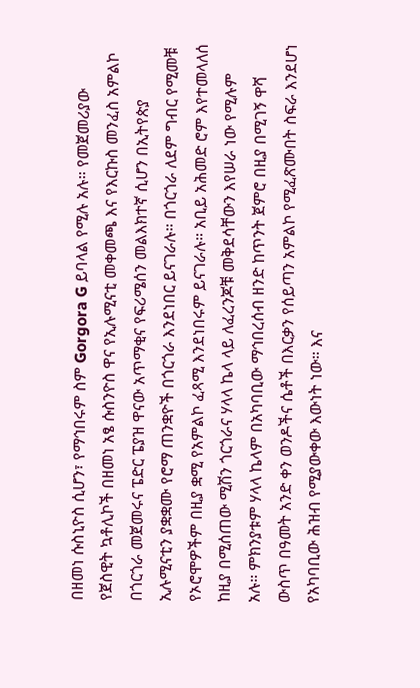በዘመነ ሱስኒዮስ ሲሆን፣ የማኅበሩም ስም Gorgora G ይባላል የሚሉ አሉ። የመጀመሪያው የጀስዊት ኳቶሊኮች በዘመነ አፄ ሱስንዮስ ዋና የኢሉሚናቲ መቀመጫ እና የእርኩስ መንፈስ አምልኮ በጎርጎራ መጀመሩና ፔድር ፔያዝ ዋናው አጥማቂና የፍሪሜሰን መልእክተኛ ሲሆን በኢትየጵያ ኢሉሚናቲን ያቋቋሙ የሮማ ጠንቋዮች በጎርጎራ እንደነበር ይናገራሉ። በጎርጎራ ለደም ግብር የሚመቹ የኦሮሞዎችም በዚያ ቋሚ የአምልኮ ፈጻሚ እንደነበሩም ይናገራሉ። አቢይ አሕመድ ሮም እየተመላለሰ ከዚያ በሚሰጠው ሚሽን ጎርጎራና ሃላላ ኬላ ላይ ለፈረንጆቹ መቅደሳቸውን እየሠራ ነው የሚሉም አሉ። ምክንያቱም ሃላላ ኬላም በአካባቢው ማኅበረሰብ ዘንድ ከጥንት ጀምሮ በዚያ በሚገኝ ዋሻ ውስጥ በዓመት አንድ ቀን ወንዶችና ሴቶች በእርቃን የሰይጣን አምልኮ የሚፈጽሙበት ስፍራ እንደሆነ የአካባቢው ሕዝብ የሚያውቀው እውነት ነው። እና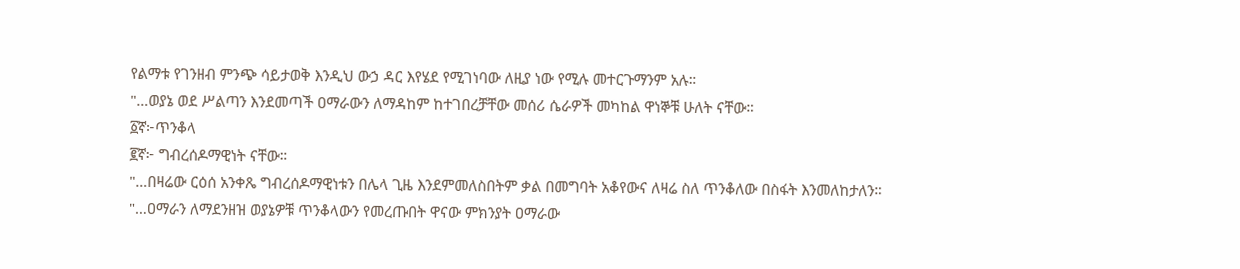የልማቱ የገንዘብ ምንጭ ሳይታወቅ እንዲህ ውኃ ዳር እየሄደ የሚገነባው ለዚያ ነው የሚሉ መተርጉማንም አሉ።
"…ወያኔ ወደ ሥልጣን እንደመጣች ዐማራውን ለማዳከም ከተገበረቻቸው መሰሪ ሴራዎች መካከል ዋነኞቹ ሁለት ናቸው።
፩ኛ፦ጥንቆላ
፪ኛ፦ ግብረሰዶማዊነት ናቸው።
"…በዛሬው ርዕሰ አንቀጼ ግብረሰዶማዊነቱን በሌላ ጊዜ እንደምመለስበትም ቃል በመግባት አቆየውና ለዛሬ ስለ ጥንቆለው በስፋት እንመለከታለን።
"…ዐማራን ለማደንዘዝ ወያኔዎቹ ጥንቆላውን የመረጡበት ዋናው ምክንያት ዐማራው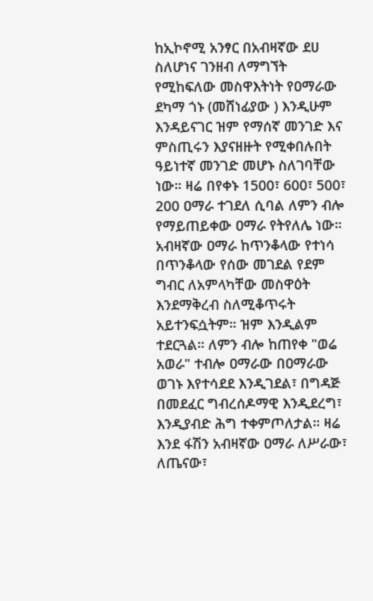ከኢኮኖሚ አንፃር በአብዛኛው ደሀ ስለሆነና ገንዘብ ለማግኘት የሚከፍለው መስዋእትነት የዐማራው ደካማ ጎኑ (መሸነፊያው ) እንዲሁም እንዳይናገር ዝም የማሰኛ መንገድ እና ምስጢሩን እያናዘዙት የሚቀበሉበት ዓይነተኛ መንገድ መሆኑ ስለገባቸው ነው። ዛሬ በየቀኑ 1500፣ 600፣ 500፣ 200 ዐማራ ተገደለ ሲባል ለምን ብሎ የማይጠይቀው ዐማራ የትየለሌ ነው። አብዛኛው ዐማራ ከጥንቆላው የተነሳ በጥንቆላው የሰው መገደል የደም ግብር ለአምላካቸው መስዋዕት እንደማቅረብ ስለሚቆጥሩት አይተንፍሷትም። ዝም እንዲልም ተደርጓል። ለምን ብሎ ከጠየቀ "ወሬ አወራ" ተብሎ ዐማራው በዐማራው ወገኑ እየተሳደደ እንዲገደል፣ በግዳጅ በመደፈር ግብረሰዶማዊ እንዲደረግ፣ እንዲያብድ ሕግ ተቀምጦለታል። ዛሬ እንደ ፋሽን አብዛኛው ዐማራ ለሥራው፣ ለጤናው፣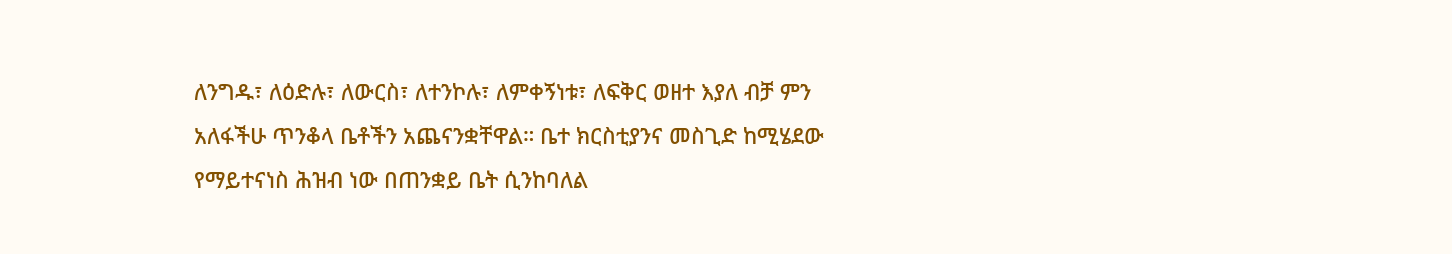ለንግዱ፣ ለዕድሉ፣ ለውርስ፣ ለተንኮሉ፣ ለምቀኝነቱ፣ ለፍቅር ወዘተ እያለ ብቻ ምን አለፋችሁ ጥንቆላ ቤቶችን አጨናንቋቸዋል። ቤተ ክርስቲያንና መስጊድ ከሚሄደው የማይተናነስ ሕዝብ ነው በጠንቋይ ቤት ሲንከባለል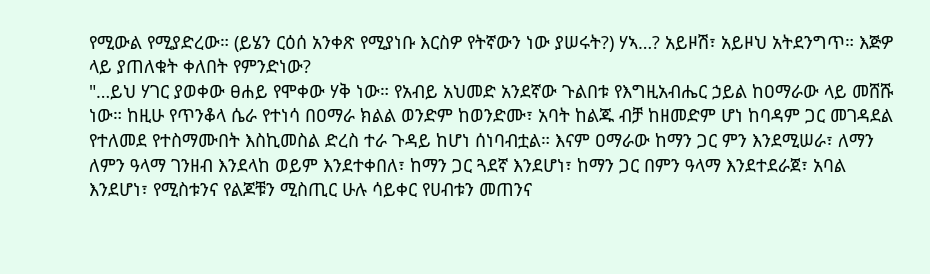የሚውል የሚያድረው። (ይሄን ርዕሰ አንቀጽ የሚያነቡ እርስዎ የትኛውን ነው ያሠሩት?) ሃኣ…? አይዞሽ፣ አይዞህ አትደንግጥ። እጅዎ ላይ ያጠለቁት ቀለበት የምንድነው?
"…ይህ ሃገር ያወቀው ፀሐይ የሞቀው ሃቅ ነው። የአብይ አህመድ አንደኛው ጉልበቱ የእግዚአብሔር ኃይል ከዐማራው ላይ መሸሹ ነው። ከዚሁ የጥንቆላ ሴራ የተነሳ በዐማራ ክልል ወንድም ከወንድሙ፣ አባት ከልጁ ብቻ ከዘመድም ሆነ ከባዳም ጋር መገዳደል የተለመደ የተስማሙበት እስኪመስል ድረስ ተራ ጉዳይ ከሆነ ሰነባብቷል። እናም ዐማራው ከማን ጋር ምን እንደሚሠራ፣ ለማን ለምን ዓላማ ገንዘብ እንደላከ ወይም እንደተቀበለ፣ ከማን ጋር ጓደኛ እንደሆነ፣ ከማን ጋር በምን ዓላማ እንደተደራጀ፣ አባል እንደሆነ፣ የሚስቱንና የልጆቹን ሚስጢር ሁሉ ሳይቀር የሀብቱን መጠንና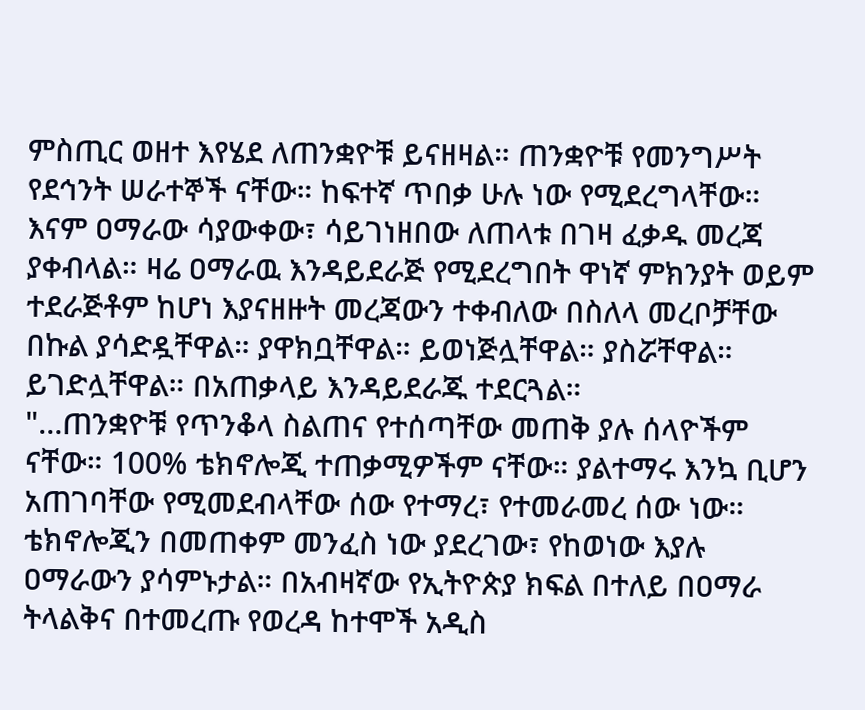ምስጢር ወዘተ እየሄደ ለጠንቋዮቹ ይናዘዛል። ጠንቋዮቹ የመንግሥት የደኅንት ሠራተኞች ናቸው። ከፍተኛ ጥበቃ ሁሉ ነው የሚደረግላቸው። እናም ዐማራው ሳያውቀው፣ ሳይገነዘበው ለጠላቱ በገዛ ፈቃዱ መረጃ ያቀብላል። ዛሬ ዐማራዉ እንዳይደራጅ የሚደረግበት ዋነኛ ምክንያት ወይም ተደራጅቶም ከሆነ እያናዘዙት መረጃውን ተቀብለው በስለላ መረቦቻቸው በኩል ያሳድዷቸዋል። ያዋክቧቸዋል። ይወነጅሏቸዋል። ያስሯቸዋል። ይገድሏቸዋል። በአጠቃላይ እንዳይደራጁ ተደርጓል።
"…ጠንቋዮቹ የጥንቆላ ስልጠና የተሰጣቸው መጠቅ ያሉ ሰላዮችም ናቸው። 100% ቴክኖሎጂ ተጠቃሚዎችም ናቸው። ያልተማሩ እንኳ ቢሆን አጠገባቸው የሚመደብላቸው ሰው የተማረ፣ የተመራመረ ሰው ነው። ቴክኖሎጂን በመጠቀም መንፈስ ነው ያደረገው፣ የከወነው እያሉ ዐማራውን ያሳምኑታል። በአብዛኛው የኢትዮጵያ ክፍል በተለይ በዐማራ ትላልቅና በተመረጡ የወረዳ ከተሞች አዲስ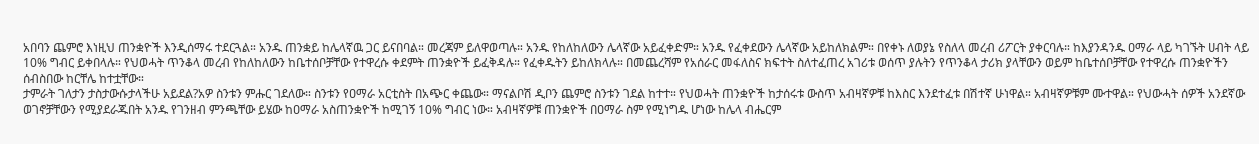አበባን ጨምሮ እነዚህ ጠንቋዮች እንዲሰማሩ ተደርጓል። አንዱ ጠንቋይ ከሌላኛዉ ጋር ይናበባል። መረጃም ይለዋወጣሉ። አንዱ የከለከለውን ሌላኛው አይፈቀድም። አንዱ የፈቀደውን ሌላኛው አይከለክልም። በየቀኑ ለወያኔ የስለላ መረብ ሪፖርት ያቀርባሉ። ከእያንዳንዱ ዐማራ ላይ ካገኙት ሀብት ላይ 10% ግብር ይቀበላሉ። የህወሓት ጥንቆላ መረብ የከለከለውን ከቤተሰቦቻቸው የተዋረሱ ቀደምት ጠንቋዮች ይፈቅዳሉ። የፈቀዱትን ይከለክላሉ። በመጨረሻም የአሰራር መፋለስና ክፍተት ስለተፈጠረ አገሪቱ ወሰጥ ያሉትን የጥንቆላ ታሪክ ያላቸውን ወይም ከቤተሰቦቻቸው የተዋረሱ ጠንቋዮችን ሰብስበው ከርቸሌ ከተቷቸው።
ታምራት ገለታን ታስታውሱታላችሁ አይደል?አዎ ስንቱን ምሑር ገደለው። ስንቱን የዐማራ አርቲስት በአጭር ቀጨው። ማናልቦሽ ዲቦን ጨምሮ ስንቱን ገደል ከተተ። የህወሓት ጠንቋዮች ከታሰሩቱ ውስጥ አብዛኛዎቹ ከእስር እንደተፈቱ በሽተኛ ሁነዋል። አብዛኛዎቹም ሙተዋል። የህውሓት ሰዎች አንደኛው ወገኖቻቸውን የሚያደራጁበት አንዱ የገንዘብ ምንጫቸው ይሄው ከዐማራ አስጠንቋዮች ከሚገኝ 10% ግብር ነው። አብዛኛዎቹ ጠንቋዮች በዐማራ ስም የሚነግዱ ሆነው ከሌላ ብሔርም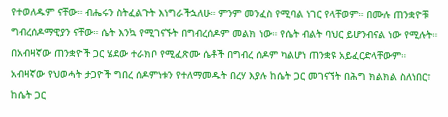የተወለዱም ናቸው። ብሔሩን ስትፈልጉት እነግራችኋለሁ። ምንም መንፈስ የሚባል ነገር የላቸወም። በሙሉ ጠንቋዮቹ ግብረሰዶማዊያን ናቸው። ሴት እንኳ የሚገናኙት በግብረሰዶም መልክ ነው። የሴት ብልት ባህር ይሆንብናል ነው የሚሉት። በአብዛኛው ጠንቋዮች ጋር ሄደው ተራክቦ የሚፈጽሙ ሴቶች በግብረ ሰዶም ካልሆነ ጠንቋዩ አይፈርድላቸውም። አብዛኛው የህወሓት ታጋዮች ግበረ ሰዶምነቱን የተለማመዱት በረሃ እያሉ ከሴት ጋር መገናኘት በሕግ ክልክል ስለነበር፣ ከሴት ጋር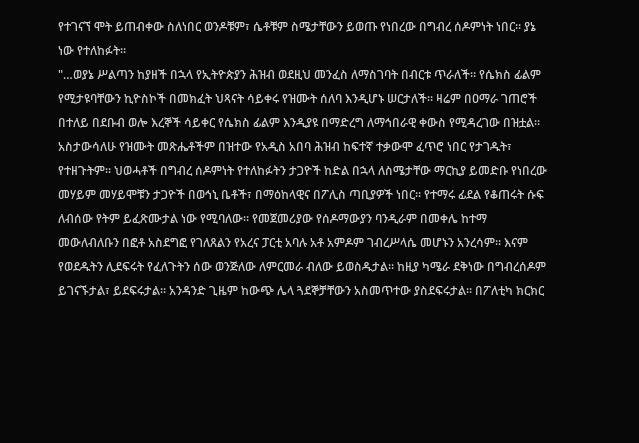የተገናኘ ሞት ይጠብቀው ስለነበር ወንዶቹም፣ ሴቶቹም ስሜታቸውን ይወጡ የነበረው በግብረ ሰዶምነት ነበር። ያኔ ነው የተለከፉት።
"…ወያኔ ሥልጣን ከያዘች በኋላ የኢትዮጵያን ሕዝብ ወደዚህ መንፈስ ለማስገባት በብርቱ ጥራለች። የሴክስ ፊልም የሚታዩባቸውን ኪዮስኮች በመክፈት ህጻናት ሳይቀሩ የዝሙት ሰለባ እንዲሆኑ ሠርታለች። ዛሬም በዐማራ ገጠሮች በተለይ በደቡብ ወሎ እረኞች ሳይቀር የሴክስ ፊልም እንዲያዩ በማድረግ ለማኅበራዊ ቀውስ የሚዳረገው በዝቷል። አስታውሳለሁ የዝሙት መጽሔቶችም በዝተው የአዲስ አበባ ሕዝብ ከፍተኛ ተቃውሞ ፈጥሮ ነበር የታገዱት፣ የተዘጉትም። ህወሓቶች በግብረ ሰዶምነት የተለከፉትን ታጋዮች ከድል በኋላ ለስሜታቸው ማርኪያ ይመድቡ የነበረው መሃይም መሃይሞቹን ታጋዮች በወኅኒ ቤቶች፣ በማዕከላዊና በፖሊስ ጣቢያዎች ነበር። የተማሩ ፊደል የቆጠሩት ሱፍ ለብሰው የትም ይፈጽሙታል ነው የሚባለው። የመጀመሪያው የሰዶማውያን ባንዲራም በመቀሌ ከተማ መውለብለቡን በፎቶ አስደግፎ የገለጸልን የአረና ፓርቲ አባሉ አቶ አምዶም ገብረሥላሴ መሆኑን አንረሳም። እናም የወደዱትን ሊደፍሩት የፈለጉትን ሰው ወንጅለው ለምርመራ ብለው ይወስዱታል። ከዚያ ካሜራ ደቅነው በግብረሰዶም ይገናኙታል፣ ይደፍሩታል። አንዳንድ ጊዜም ከውጭ ሌላ ጓደኞቻቸውን አስመጥተው ያስደፍሩታል። በፖለቲካ ክርክር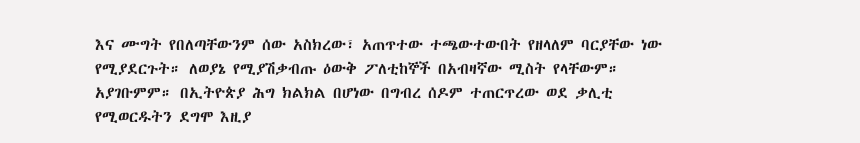እና ሙግት የበለጣቸውንም ሰው አስክረው፣ አጠጥተው ተጫውተውበት የዘላለም ባርያቸው ነው የሚያደርጉት። ለወያኔ የሚያሽቃብጡ ዕውቅ ፖለቲከኞች በአብዛኛው ሚስት የላቸውም። አያገቡምም። በኢትዮጵያ ሕግ ክልክል በሆነው በግብረ ሰዶም ተጠርጥረው ወደ ቃሊቲ የሚወርዱትን ደግሞ እዚያ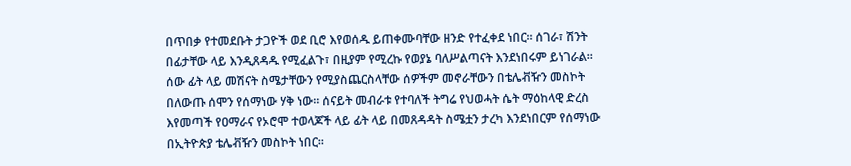በጥበቃ የተመደቡት ታጋዮች ወደ ቢሮ እየወሰዱ ይጠቀሙባቸው ዘንድ የተፈቀደ ነበር። ሰገራ፣ ሽንት በፊታቸው ላይ እንዲጸዳዱ የሚፈልጉ፣ በዚያም የሚረኩ የወያኔ ባለሥልጣናት እንደነበሩም ይነገራል። ሰው ፊት ላይ መሽናት ስሜታቸውን የሚያስጨርስላቸው ሰዎችም መኖራቸውን በቴሌቭዥን መስኮት በለውጡ ሰሞን የሰማነው ሃቅ ነው። ሰናይት መብራቱ የተባለች ትግሬ የህወሓት ሴት ማዕከላዊ ድረስ እየመጣች የዐማራና የኦሮሞ ተወላጆች ላይ ፊት ላይ በመጸዳዳት ስሜቷን ታረካ እንደነበርም የሰማነው በኢትዮጵያ ቴሌቭዥን መስኮት ነበር።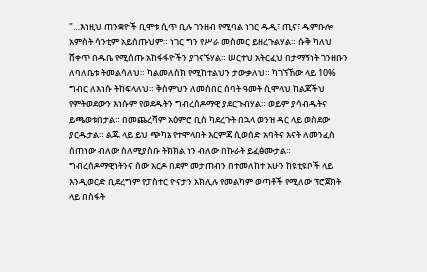"…እነዚህ ጠንቋዮች ቢሞቱ ሲጥ ቢሉ ገንዘብ የሚባል ነገር ዱዲ፣ ጢና፣ ዱምቡሎ አምስት ሳንቲም አይሰጡህም። ነገር ግን የሥራ መስመር ይዘረጉልሃል። ሱቅ ካለህ ሸቀጥ በዱቤ የሚሰጡ አከፋፋዮችን ያገናኙሃል። ሠርተህ አትርፈህ በታማኝነት ገንዘቡን ለባለቤቱ ትመልሳለህ። ካልመለስክ የሚከተልህን ታውቃለህ። ካገኘኸው ላይ 10% ግብር ለእነሱ ትከፍላለህ። ቅስምህን ለመስበር ሰባት ዓመት ሲሞላህ ከልጆችህ የምትወደውን እነሱም የወደዱትን ግብረሰዶማዊ ያደርጉብሃል። ወይም ያሳብዱትና ይጫወቱበታል። በመጨረሻም አዕምሮ ቢስ ካደረጉት በኋላ ወንዝ ዳር ላይ ወስደው ያርዱታል። ልጁ ላይ ይህ ጭካኔ የተሞላበት እርምጃ ሲወሰድ አባትና እናት ለመንፈስ ሰጠነው ብለው ስለሚያስቡ ትክክል ነን ብለው በኩራት ይፈፅሙታል። ግብረሰዶማዊነትንና ሰው አርዶ በደም መታጠብን በተመለከተ አሁን ከዩቲዩቦች ላይ እንዲወርድ ቢደረግም የፓስተር ዮናታን አክሊሉ የመልካም ወጣቶች የሚለው ፕሮጀክት ላይ በስፋት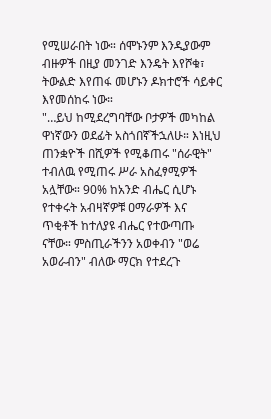የሚሠራበት ነው። ሰሞኑንም እንዲያውም ብዙዎች በዚያ መንገድ እንዴት እየሾቁ፣ ትውልድ እየጠፋ መሆኑን ዶክተሮች ሳይቀር እየመሰከሩ ነው።
"…ይህ ከሚደረግባቸው ቦታዎች መካከል ዋነኛውን ወደፊት አስጎበኛችኋለሁ። እነዚህ ጠንቋዮች በሺዎች የሚቆጠሩ "ሰራዊት" ተብለዉ የሚጠሩ ሥራ አስፈፃሚዎች አሏቸው። 90% ከአንድ ብሔር ሲሆኑ የተቀሩት አብዛኛዎቹ ዐማራዎች እና ጥቂቶች ከተለያዩ ብሔር የተውጣጡ ናቸው። ምስጢራችንን አወቀብን "ወሬ አወራብን" ብለው ማርክ የተደረጉ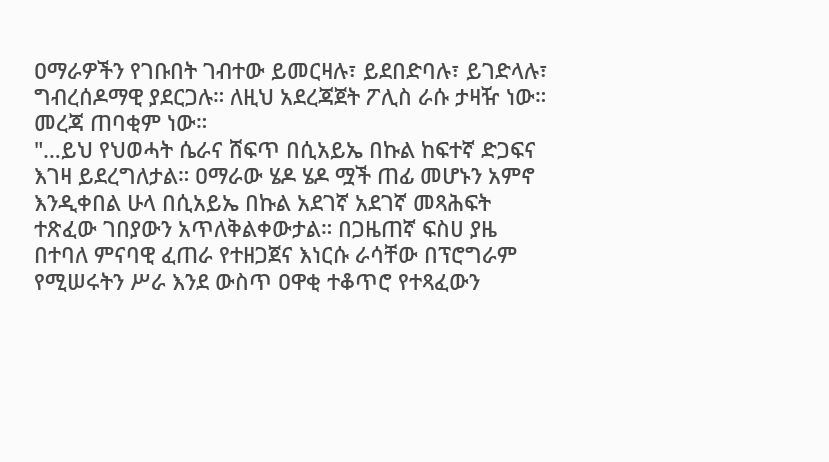ዐማራዎችን የገቡበት ገብተው ይመርዛሉ፣ ይደበድባሉ፣ ይገድላሉ፣ ግብረሰዶማዊ ያደርጋሉ። ለዚህ አደረጃጀት ፖሊስ ራሱ ታዛዥ ነው። መረጃ ጠባቂም ነው።
"…ይህ የህወሓት ሴራና ሸፍጥ በሲአይኤ በኩል ከፍተኛ ድጋፍና እገዛ ይደረግለታል። ዐማራው ሄዶ ሄዶ ሟች ጠፊ መሆኑን አምኖ እንዲቀበል ሁላ በሲአይኤ በኩል አደገኛ አደገኛ መጻሕፍት ተጽፈው ገበያውን አጥለቅልቀውታል። በጋዜጠኛ ፍስሀ ያዜ በተባለ ምናባዊ ፈጠራ የተዘጋጀና እነርሱ ራሳቸው በፕሮግራም የሚሠሩትን ሥራ እንደ ውስጥ ዐዋቂ ተቆጥሮ የተጻፈውን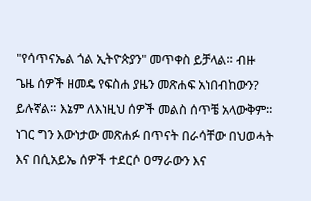"የሳጥናኤል ጎል ኢትዮጵያን" መጥቀስ ይቻላል። ብዙ ጌዜ ሰዎች ዘመዴ የፍስሐ ያዜን መጽሐፍ አነበብከውን? ይሉኛል። እኔም ለእነዚህ ሰዎች መልስ ሰጥቼ አላውቅም። ነገር ግን እውነታው መጽሐፉ በጥናት በራሳቸው በህወሓት እና በሲአይኤ ሰዎች ተደርሶ ዐማራውን እና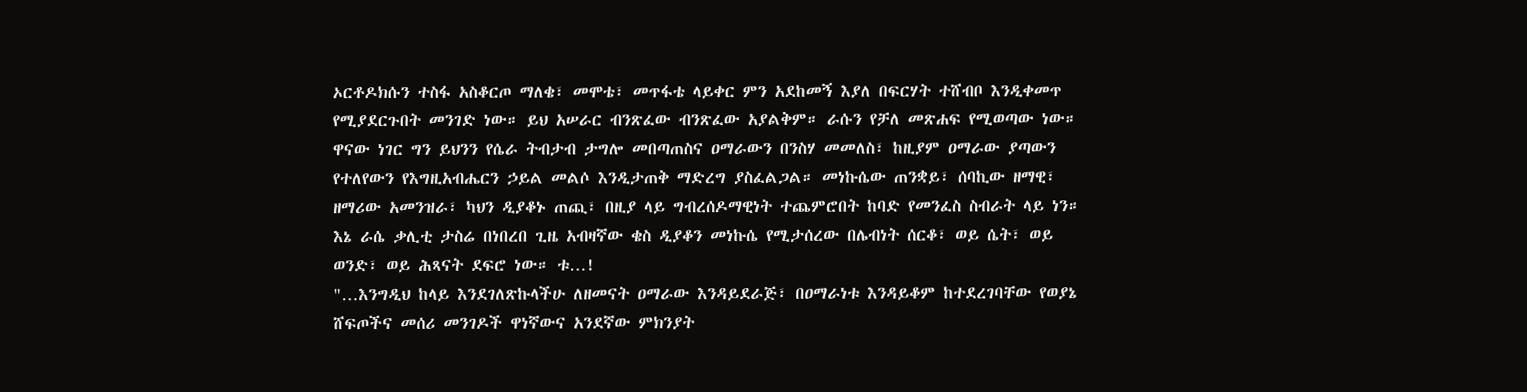ኦርቶዶክሱን ተስፋ አስቆርጦ ማለቄ፣ መሞቴ፣ መጥፋቴ ላይቀር ምን አደከመኝ እያለ በፍርሃት ተሸብቦ እንዲቀመጥ የሚያደርጉበት መንገድ ነው። ይህ አሠራር ብንጽፈው ብንጽፈው አያልቅም። ራሱን የቻለ መጽሐፍ የሚወጣው ነው። ዋናው ነገር ግን ይህንን የሴራ ትብታብ ታግሎ መበጣጠስና ዐማራውን በንስሃ መመለስ፣ ከዚያም ዐማራው ያጣውን የተለየውን የእግዚአብሔርን ኃይል መልሶ እንዲታጠቅ ማድረግ ያስፈልጋል። መነኩሴው ጠንቋይ፣ ሰባኪው ዘማዊ፣ ዘማሪው አመንዝራ፣ ካህን ዲያቆኑ ጠጪ፣ በዚያ ላይ ግብረሰዶማዊነት ተጨምሮበት ከባድ የመንፈስ ስብራት ላይ ነን። እኔ ራሴ ቃሊቲ ታስሬ በነበረበ ጊዜ አብዛኛው ቄስ ዲያቆን መነኩሴ የሚታሰረው በሌብነት ሰርቆ፣ ወይ ሴት፣ ወይ ወንድ፣ ወይ ሕጻናት ደፍሮ ነው። ቱ…!
"…እንግዲህ ከላይ እንደገለጽኩላችሁ ለዘመናት ዐማራው እንዳይደራጅ፣ በዐማራነቱ እንዳይቆም ከተደረገባቸው የወያኔ ሸፍጦችና መሰሪ መንገዶች ዋነኛውና አንደኛው ምክንያት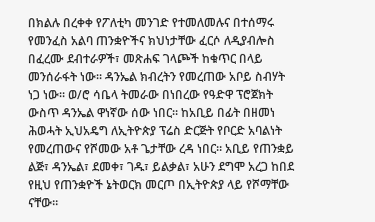በክልሉ በረቀቀ የፖለቲካ መንገድ የተመለመሉና በተሰማሩ የመንፈስ አልባ ጠንቋዮችና ክህነታቸው ፈርሶ ለዲያብሎስ በፈረሙ ደብተራዎች፣ መጽሐፍ ገላጮች ከቁጥር በላይ መንሰራፋት ነው። ዳንኤል ክብረትን የመረጠው አቦይ ስብሃት ነጋ ነው። ወ/ሮ ሳቤላ ትመራው በነበረው የዓድዋ ፕሮጀክት ውስጥ ዳንኤል ዋነኛው ሰው ነበር። ከአቢይ በፊት በዘመነ ሕወሓት ኢህአዴግ ለኢትዮጵያ ፕሬስ ድርጅት የቦርድ አባልነት የመረጠውና የሾመው አቶ ጌታቸው ረዳ ነበር። አቢይ የጠንቋይ ልጅ፣ ዳንኤል፣ ደመቀ፣ ገዱ፣ ይልቃል፣ አሁን ደግሞ አረጋ ከበደ የዚህ የጠንቋዮች ኔትወርክ መርጦ በኢትዮጵያ ላይ የሾማቸው ናቸው።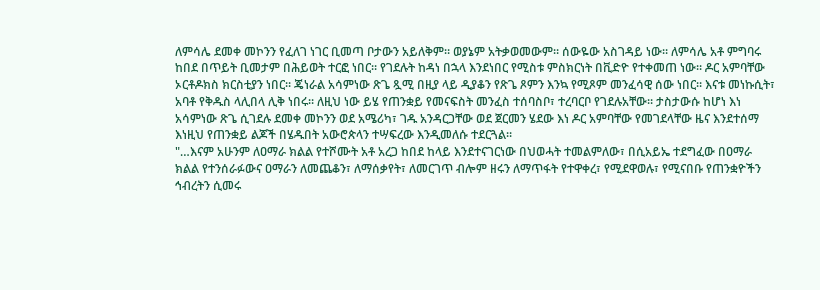ለምሳሌ ደመቀ መኮንን የፈለገ ነገር ቢመጣ ቦታውን አይለቅም። ወያኔም አትቃወመውም። ሰውዬው አስገዳይ ነው። ለምሳሌ አቶ ምግባሩ ከበደ በጥይት ቢመታም በሕይወት ተርፎ ነበር። የገደሉት ከዳነ በኋላ እንደነበር የሚስቱ ምስክርነት በቪድዮ የተቀመጠ ነው። ዶር አምባቸው ኦርቶዶክስ ክርስቲያን ነበር። ጄነራል አሳምነው ጽጌ ጿሚ በዚያ ላይ ዲያቆን የጽጌ ጾምን እንኳ የሚጾም መንፈሳዊ ሰው ነበር። እናቱ መነኩሲት፣ አባቶ የቅዱስ ላሊበላ ሊቅ ነበሩ። ለዚህ ነው ይሄ የጠንቋይ የመናፍስት መንፈስ ተሰባስቦ፣ ተረባርቦ የገደሉአቸው። ታስታውሱ ከሆነ እነ አሳምነው ጽጌ ሲገደሉ ደመቀ መኮንን ወደ አሜሪካ፣ ገዱ አንዳርጋቸው ወደ ጀርመን ሄደው እነ ዶር አምባቸው የመገደላቸው ዜና እንደተሰማ እነዚህ የጠንቋይ ልጆች በሄዱበት አውሮጵላን ተሣፍረው እንዲመለሱ ተደርጓል።
"…እናም አሁንም ለዐማራ ክልል የተሾሙት አቶ አረጋ ከበደ ከላይ እንደተናገርነው በህወሓት ተመልምለው፣ በሲአይኤ ተደግፈው በዐማራ ክልል የተንሰራፉውና ዐማራን ለመጨቆን፣ ለማሰቃየት፣ ለመርገጥ ብሎም ዘሩን ለማጥፋት የተዋቀረ፣ የሚደዋወሉ፣ የሚናበቡ የጠንቋዮችን ኅብረትን ሲመሩ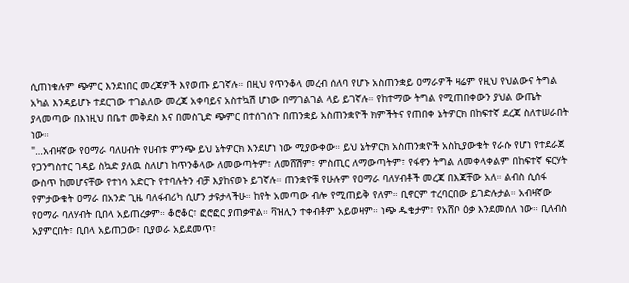ሲጠነቁሉም ጭምር እንደነበር መረጃዎች እየወጡ ይገኛሉ። በዚህ የጥንቆላ መረብ ሰለባ የሆኑ አስጠንቋይ ዐማራዎች ዛሬም የዚህ የህልውና ትግል አካል እንዳይሆኑ ተደርገው ተገልለው መረጃ አቀባይና አስተኳሽ ሆነው በማገልገል ላይ ይገኛሉ። የከተማው ትግል የሚጠበቀውን ያህል ውጤት ያላመጣው በእነዚህ በቤተ መቅደስ እና በመስጊድ ጭምር በተሰገሰጉ በጠንቋይ አስጠንቋዮች ክምችትና የጠበቀ ኔትዎርክ በከፍተኛ ደረጃ ስለተሠራበት ነው።
"…አብዛኛው የዐማራ ባለሀብት የሀብቱ ምንጭ ይህ ኔትዎርክ እንደሆነ ነው ሚያውቀው። ይህ ኔትዎርክ አስጠንቋዮች አስኪያውቁት የራሱ የሆነ የተደራጀ የጋንግስተር ገዳይ ስኳድ ያለዉ ስለሆነ ከጥንቆላው ለመውጣትም፣ ለመሸሽም፣ ምስጢር ለማውጣትም፣ የፋኖን ትግል ለመቀላቀልም በከፍተኛ ፍርሃት ውስጥ ከመሆናቸው የተነሳ አድርጉ የተባሉትን ብቻ እያከናወኑ ይገኛሉ። ጠንቋዮቹ የሁሉም የዐማራ ባለሃብቶች መረጃ በእጃቸው አለ። ልብስ ሲሰፋ የምታውቁት ዐማራ በአንድ ጊዜ ባለፋብሪካ ሲሆን ታዩታላችሁ። ከየት አመጣው ብሎ የሚጠይቅ የለም። ቢኖርም ተረባርበው ይገድሉታል። አብዛኛው የዐማራ ባለሃብት ቢበላ አይጠረቃም። ቆሮቆር፣ ፎሮፎር ያጠቃዋል። ቫዝሊን ተቀብቶም አይወዛም። ነጭ ዱቄታም፣ የአሸቦ ዕቃ እንደመሰለ ነው። ቢለብስ አያምርበት፣ ቢበላ አይጠጋው፣ ቢያወራ አይደመጥ፣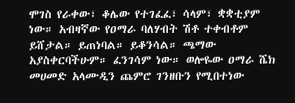ሞገስ የራቀው፣ ቆሌው የተገፈፈ፣ ሳላም፣ ቋቋቲያም ነው። አብዛኛው የዐማራ ባለሃብት ሽቶ ተቀብቶም ይሸታል። ይጠነባል። ይቆንሳል። ጫማው አያስቀርባችሁም። ፈንገሳም ነው። ወሎዬው ዐማራ ሼክ መሀመድ አላሙዲን ጨምሮ ገንዘቡን የሚበተነው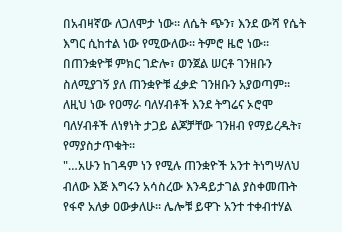በአብዛኛው ለጋለሞታ ነው። ለሴት ጭን፣ እንደ ውሻ የሴት እግር ሲከተል ነው የሚውለው። ትምሮ ዜሮ ነው። በጠንቋዮቹ ምክር ገድሎ፣ ወንጀል ሠርቶ ገንዘቡን ስለሚያገኝ ያለ ጠንቋዮቹ ፈቃድ ገንዘቡን አያወጣም። ለዚህ ነው የዐማራ ባለሃብቶች እንደ ትግሬና ኦሮሞ ባለሃብቶች ለነፃነት ታጋይ ልጆቻቸው ገንዘብ የማይረዱት፣ የማያስታጥቁት።
"…አሁን ከገዳም ነን የሚሉ ጠንቋዮች አንተ ትነግሣለህ ብለው እጅ እግሩን አሳስረው እንዳይታገል ያስቀመጡት የፋኖ አለቃ ዐውቃለሁ። ሌሎቹ ይዋጉ አንተ ተቀብተሃል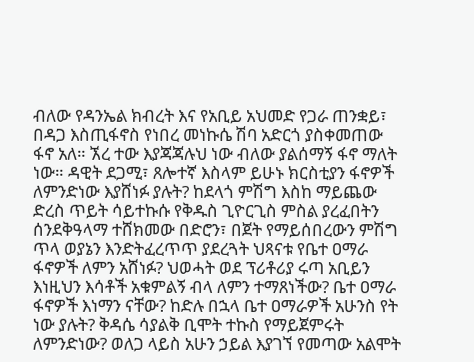ብለው የዳንኤል ክብረት እና የአቢይ አህመድ የጋራ ጠንቋይ፣ በዳጋ እስጢፋኖስ የነበረ መነኩሴ ሽባ አድርጎ ያስቀመጠው ፋኖ አለ። ኧረ ተው እያጃጃሉህ ነው ብለው ያልሰማኝ ፋኖ ማለት ነው። ዳዊት ደጋሚ፣ ጸሎተኛ እስላም ይሁኑ ክርስቲያን ፋኖዎች ለምንድነው እያሸነፉ ያሉት? ከደላጎ ምሽግ እስከ ማይጨው ድረስ ጥይት ሳይተኩሱ የቅዱስ ጊዮርጊስ ምስል ያረፈበትን ሰንደቅዓላማ ተሸክመው በድሮን፣ በጀት የማይሰበረውን ምሽግ ጥላ ወያኔን እንድትፈረጥጥ ያደረጓት ህጻናቱ የቤተ ዐማራ ፋኖዎች ለምን አሸነፉ? ህወሓት ወደ ፕሪቶሪያ ሩጣ አቢይን እነዚህን እሳቶች አቁምልኝ ብላ ለምን ተማጸነችው? ቤተ ዐማራ ፋኖዎች እነማን ናቸው? ከድሉ በኋላ ቤተ ዐማራዎች አሁንስ የት ነው ያሉት? ቅዳሴ ሳያልቅ ቢሞት ተኩስ የማይጀምሩት ለምንድነው? ወለጋ ላይስ አሁን ኃይል እያገኘ የመጣው አልሞት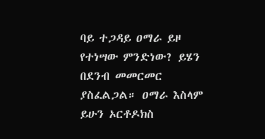ባይ ተጋዳይ ዐማራ ይዞ የተነሣው ምንድነው? ይሄን በደንብ መመርመር ያስፈልጋል። ዐማራ እስላም ይሁን ኦርቶዶክስ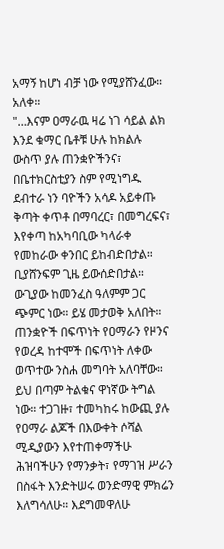አማኝ ከሆነ ብቻ ነው የሚያሸንፈው። አለቀ።
"…እናም ዐማራዉ ዛሬ ነገ ሳይል ልክ እንደ ቁማር ቤቶቹ ሁሉ ከክልሉ ውስጥ ያሉ ጠንቋዮችንና፣ በቤተክርስቲያን ስም የሚነግዱ ደብተራ ነን ባዮችን አሳዶ አይቀጡ ቅጣት ቀጥቶ በማባረር፣ በመግረፍና፣ እየቀጣ ከአካባቢው ካላራቀ የመከራው ቀንበር ይከብድበታል። ቢያሸንፍም ጊዜ ይውሰድበታል። ውጊያው ከመንፈስ ዓለምም ጋር ጭምር ነው። ይሄ መታወቅ አለበት። ጠንቋዮች በፍጥነት የዐማራን የዞንና የወረዳ ከተሞች በፍጥነት ለቀው ወጥተው ንስሐ መግባት አለባቸው። ይህ በጣም ትልቁና ዋነኛው ትግል ነው። ተጋገዙ፣ ተመካከሩ ከውጪ ያሉ የዐማራ ልጆች በእውቀት ሶሻል ሚዲያውን እየተጠቀማችሁ ሕዝባችሁን የማንቃት፣ የማገዝ ሥራን በስፋት እንድትሠሩ ወንድማዊ ምክሬን እለግሳለሁ። እደግመዋለሁ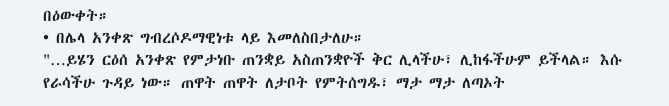በዕውቀት።
• በሌላ አንቀጽ ግብረሶዶማዊነቱ ላይ እመለስበታለሁ።
"…ይሄን ርዕሰ አንቀጽ የምታነቡ ጠንቋይ አስጠንቋዮች ቅር ሊላችሁ፣ ሊከፋችሁም ይችላል። እሱ የራሳችሁ ጉዳይ ነው። ጠዋት ጠዋት ለታቦት የምትሰግዱ፣ ማታ ማታ ለጣኦት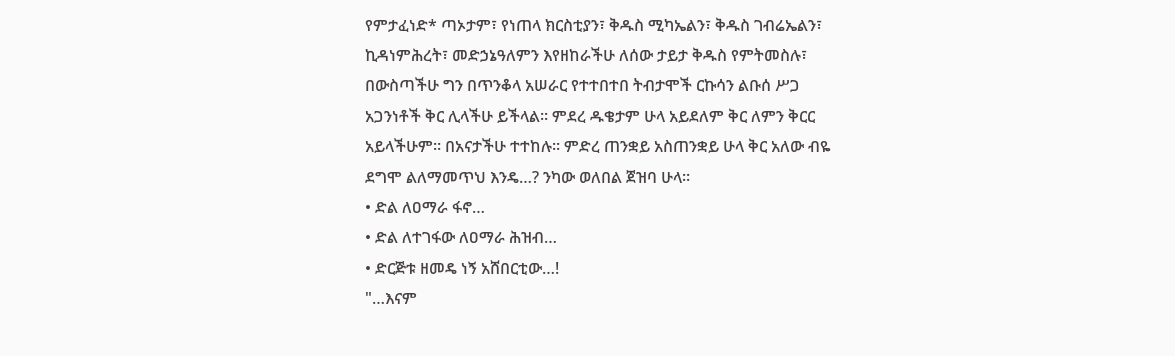የምታፈነድ* ጣኦታም፣ የነጠላ ክርስቲያን፣ ቅዱስ ሚካኤልን፣ ቅዱስ ገብሬኤልን፣ ኪዳነምሕረት፣ መድኃኔዓለምን እየዘከራችሁ ለሰው ታይታ ቅዱስ የምትመስሉ፣ በውስጣችሁ ግን በጥንቆላ አሠራር የተተበተበ ትብታሞች ርኩሳን ልቡሰ ሥጋ አጋንነቶች ቅር ሊላችሁ ይችላል። ምደረ ዱቄታም ሁላ አይደለም ቅር ለምን ቅርር አይላችሁም። በአናታችሁ ተተከሉ። ምድረ ጠንቋይ አስጠንቋይ ሁላ ቅር አለው ብዬ ደግሞ ልለማመጥህ እንዴ…? ንካው ወለበል ጀዝባ ሁላ።
• ድል ለዐማራ ፋኖ…
• ድል ለተገፋው ለዐማራ ሕዝብ…
• ድርጅቱ ዘመዴ ነኝ አሸበርቲው…!
"…እናም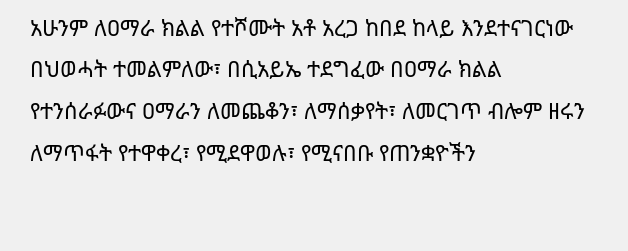አሁንም ለዐማራ ክልል የተሾሙት አቶ አረጋ ከበደ ከላይ እንደተናገርነው በህወሓት ተመልምለው፣ በሲአይኤ ተደግፈው በዐማራ ክልል የተንሰራፉውና ዐማራን ለመጨቆን፣ ለማሰቃየት፣ ለመርገጥ ብሎም ዘሩን ለማጥፋት የተዋቀረ፣ የሚደዋወሉ፣ የሚናበቡ የጠንቋዮችን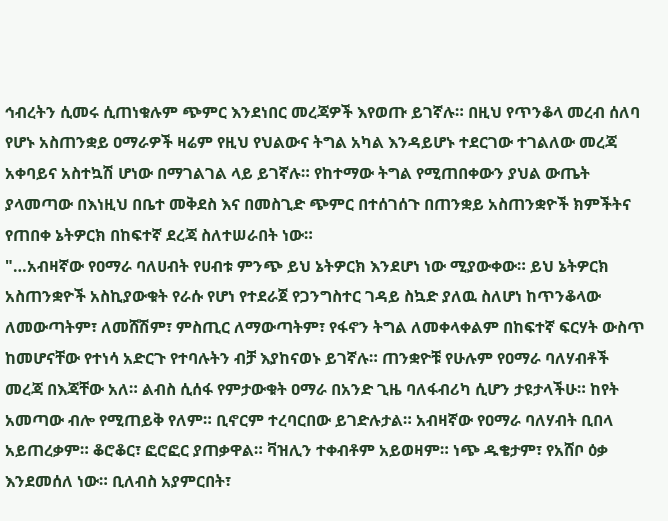ኅብረትን ሲመሩ ሲጠነቁሉም ጭምር እንደነበር መረጃዎች እየወጡ ይገኛሉ። በዚህ የጥንቆላ መረብ ሰለባ የሆኑ አስጠንቋይ ዐማራዎች ዛሬም የዚህ የህልውና ትግል አካል እንዳይሆኑ ተደርገው ተገልለው መረጃ አቀባይና አስተኳሽ ሆነው በማገልገል ላይ ይገኛሉ። የከተማው ትግል የሚጠበቀውን ያህል ውጤት ያላመጣው በእነዚህ በቤተ መቅደስ እና በመስጊድ ጭምር በተሰገሰጉ በጠንቋይ አስጠንቋዮች ክምችትና የጠበቀ ኔትዎርክ በከፍተኛ ደረጃ ስለተሠራበት ነው።
"…አብዛኛው የዐማራ ባለሀብት የሀብቱ ምንጭ ይህ ኔትዎርክ እንደሆነ ነው ሚያውቀው። ይህ ኔትዎርክ አስጠንቋዮች አስኪያውቁት የራሱ የሆነ የተደራጀ የጋንግስተር ገዳይ ስኳድ ያለዉ ስለሆነ ከጥንቆላው ለመውጣትም፣ ለመሸሽም፣ ምስጢር ለማውጣትም፣ የፋኖን ትግል ለመቀላቀልም በከፍተኛ ፍርሃት ውስጥ ከመሆናቸው የተነሳ አድርጉ የተባሉትን ብቻ እያከናወኑ ይገኛሉ። ጠንቋዮቹ የሁሉም የዐማራ ባለሃብቶች መረጃ በእጃቸው አለ። ልብስ ሲሰፋ የምታውቁት ዐማራ በአንድ ጊዜ ባለፋብሪካ ሲሆን ታዩታላችሁ። ከየት አመጣው ብሎ የሚጠይቅ የለም። ቢኖርም ተረባርበው ይገድሉታል። አብዛኛው የዐማራ ባለሃብት ቢበላ አይጠረቃም። ቆሮቆር፣ ፎሮፎር ያጠቃዋል። ቫዝሊን ተቀብቶም አይወዛም። ነጭ ዱቄታም፣ የአሸቦ ዕቃ እንደመሰለ ነው። ቢለብስ አያምርበት፣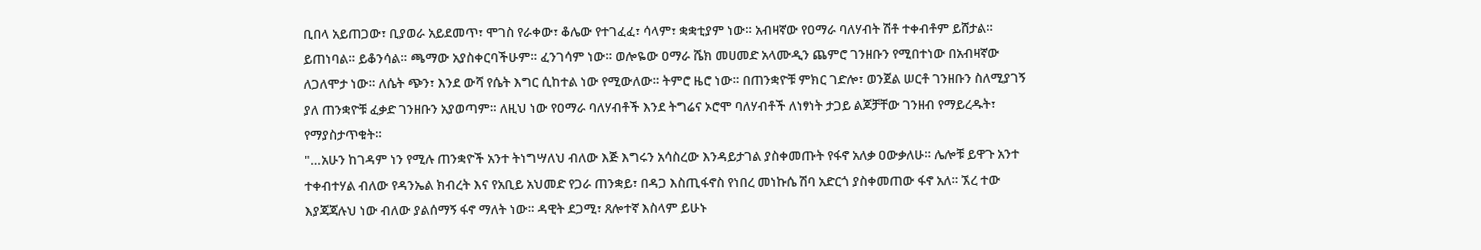ቢበላ አይጠጋው፣ ቢያወራ አይደመጥ፣ ሞገስ የራቀው፣ ቆሌው የተገፈፈ፣ ሳላም፣ ቋቋቲያም ነው። አብዛኛው የዐማራ ባለሃብት ሽቶ ተቀብቶም ይሸታል። ይጠነባል። ይቆንሳል። ጫማው አያስቀርባችሁም። ፈንገሳም ነው። ወሎዬው ዐማራ ሼክ መሀመድ አላሙዲን ጨምሮ ገንዘቡን የሚበተነው በአብዛኛው ለጋለሞታ ነው። ለሴት ጭን፣ እንደ ውሻ የሴት እግር ሲከተል ነው የሚውለው። ትምሮ ዜሮ ነው። በጠንቋዮቹ ምክር ገድሎ፣ ወንጀል ሠርቶ ገንዘቡን ስለሚያገኝ ያለ ጠንቋዮቹ ፈቃድ ገንዘቡን አያወጣም። ለዚህ ነው የዐማራ ባለሃብቶች እንደ ትግሬና ኦሮሞ ባለሃብቶች ለነፃነት ታጋይ ልጆቻቸው ገንዘብ የማይረዱት፣ የማያስታጥቁት።
"…አሁን ከገዳም ነን የሚሉ ጠንቋዮች አንተ ትነግሣለህ ብለው እጅ እግሩን አሳስረው እንዳይታገል ያስቀመጡት የፋኖ አለቃ ዐውቃለሁ። ሌሎቹ ይዋጉ አንተ ተቀብተሃል ብለው የዳንኤል ክብረት እና የአቢይ አህመድ የጋራ ጠንቋይ፣ በዳጋ እስጢፋኖስ የነበረ መነኩሴ ሽባ አድርጎ ያስቀመጠው ፋኖ አለ። ኧረ ተው እያጃጃሉህ ነው ብለው ያልሰማኝ ፋኖ ማለት ነው። ዳዊት ደጋሚ፣ ጸሎተኛ እስላም ይሁኑ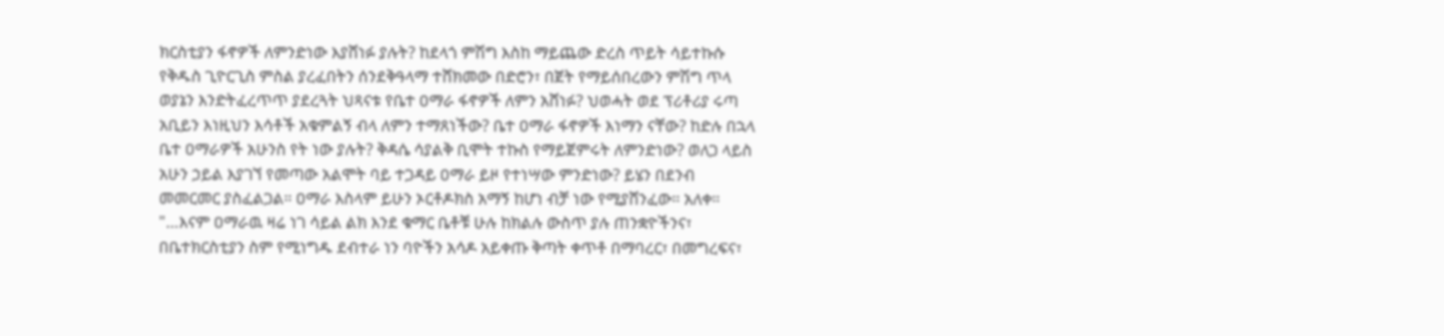ክርስቲያን ፋኖዎች ለምንድነው እያሸነፉ ያሉት? ከደላጎ ምሽግ እስከ ማይጨው ድረስ ጥይት ሳይተኩሱ የቅዱስ ጊዮርጊስ ምስል ያረፈበትን ሰንደቅዓላማ ተሸክመው በድሮን፣ በጀት የማይሰበረውን ምሽግ ጥላ ወያኔን እንድትፈረጥጥ ያደረጓት ህጻናቱ የቤተ ዐማራ ፋኖዎች ለምን አሸነፉ? ህወሓት ወደ ፕሪቶሪያ ሩጣ አቢይን እነዚህን እሳቶች አቁምልኝ ብላ ለምን ተማጸነችው? ቤተ ዐማራ ፋኖዎች እነማን ናቸው? ከድሉ በኋላ ቤተ ዐማራዎች አሁንስ የት ነው ያሉት? ቅዳሴ ሳያልቅ ቢሞት ተኩስ የማይጀምሩት ለምንድነው? ወለጋ ላይስ አሁን ኃይል እያገኘ የመጣው አልሞት ባይ ተጋዳይ ዐማራ ይዞ የተነሣው ምንድነው? ይሄን በደንብ መመርመር ያስፈልጋል። ዐማራ እስላም ይሁን ኦርቶዶክስ አማኝ ከሆነ ብቻ ነው የሚያሸንፈው። አለቀ።
"…እናም ዐማራዉ ዛሬ ነገ ሳይል ልክ እንደ ቁማር ቤቶቹ ሁሉ ከክልሉ ውስጥ ያሉ ጠንቋዮችንና፣ በቤተክርስቲያን ስም የሚነግዱ ደብተራ ነን ባዮችን አሳዶ አይቀጡ ቅጣት ቀጥቶ በማባረር፣ በመግረፍና፣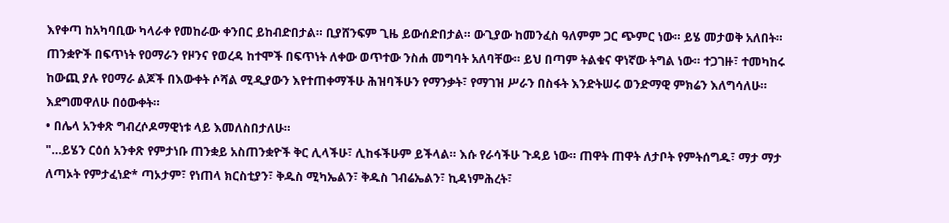እየቀጣ ከአካባቢው ካላራቀ የመከራው ቀንበር ይከብድበታል። ቢያሸንፍም ጊዜ ይውሰድበታል። ውጊያው ከመንፈስ ዓለምም ጋር ጭምር ነው። ይሄ መታወቅ አለበት። ጠንቋዮች በፍጥነት የዐማራን የዞንና የወረዳ ከተሞች በፍጥነት ለቀው ወጥተው ንስሐ መግባት አለባቸው። ይህ በጣም ትልቁና ዋነኛው ትግል ነው። ተጋገዙ፣ ተመካከሩ ከውጪ ያሉ የዐማራ ልጆች በእውቀት ሶሻል ሚዲያውን እየተጠቀማችሁ ሕዝባችሁን የማንቃት፣ የማገዝ ሥራን በስፋት እንድትሠሩ ወንድማዊ ምክሬን እለግሳለሁ። እደግመዋለሁ በዕውቀት።
• በሌላ አንቀጽ ግብረሶዶማዊነቱ ላይ እመለስበታለሁ።
"…ይሄን ርዕሰ አንቀጽ የምታነቡ ጠንቋይ አስጠንቋዮች ቅር ሊላችሁ፣ ሊከፋችሁም ይችላል። እሱ የራሳችሁ ጉዳይ ነው። ጠዋት ጠዋት ለታቦት የምትሰግዱ፣ ማታ ማታ ለጣኦት የምታፈነድ* ጣኦታም፣ የነጠላ ክርስቲያን፣ ቅዱስ ሚካኤልን፣ ቅዱስ ገብሬኤልን፣ ኪዳነምሕረት፣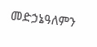መድኃኔዓለምን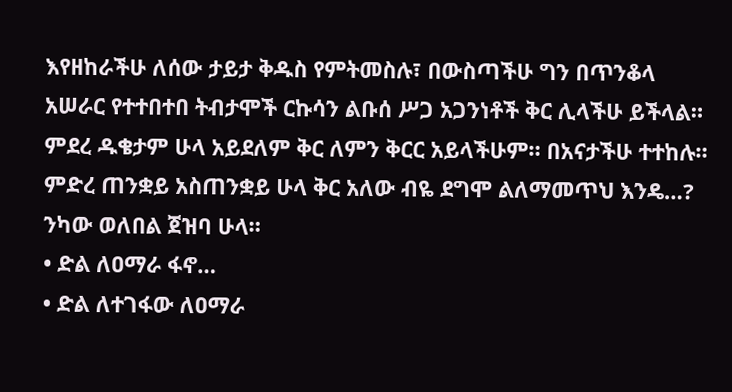እየዘከራችሁ ለሰው ታይታ ቅዱስ የምትመስሉ፣ በውስጣችሁ ግን በጥንቆላ አሠራር የተተበተበ ትብታሞች ርኩሳን ልቡሰ ሥጋ አጋንነቶች ቅር ሊላችሁ ይችላል። ምደረ ዱቄታም ሁላ አይደለም ቅር ለምን ቅርር አይላችሁም። በአናታችሁ ተተከሉ። ምድረ ጠንቋይ አስጠንቋይ ሁላ ቅር አለው ብዬ ደግሞ ልለማመጥህ እንዴ…? ንካው ወለበል ጀዝባ ሁላ።
• ድል ለዐማራ ፋኖ…
• ድል ለተገፋው ለዐማራ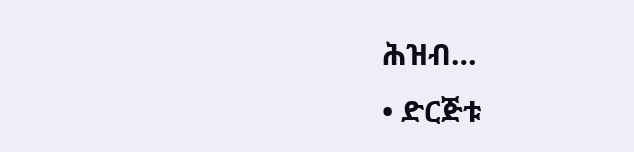ሕዝብ…
• ድርጅቱ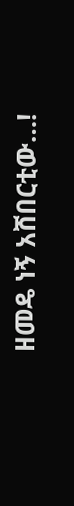ዘመዴ ነኝ አሸበርቲው…!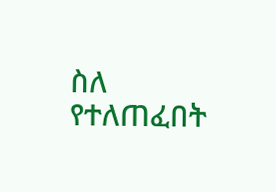ስለ የተለጠፈበት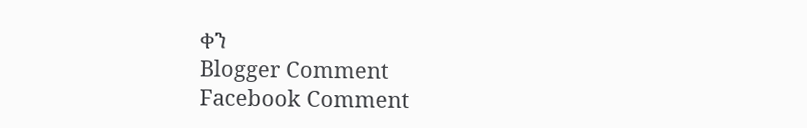ቀን
Blogger Comment
Facebook Comment